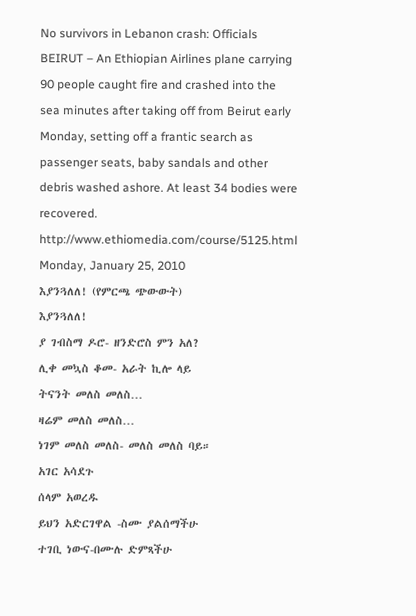No survivors in Lebanon crash: Officials
BEIRUT – An Ethiopian Airlines plane carrying 90 people caught fire and crashed into the sea minutes after taking off from Beirut early Monday, setting off a frantic search as passenger seats, baby sandals and other debris washed ashore. At least 34 bodies were recovered.
http://www.ethiomedia.com/course/5125.html
Monday, January 25, 2010
እያንጓለለ! (የምርጫ ጭውውት)
እያንጓለለ!
ያ ገብስማ ዶሮ- ዘንድሮስ ምን አለ?
ሊቀ መኳስ ቆመ- አራት ኪሎ ላይ
ትናንት መለስ መለስ…
ዛሬም መለስ መለስ…
ነገም መለስ መለስ- መለስ መለስ ባይ።
አገር አሳደጉ
ሰላም አወረዱ
ይህን አድርገዋል -ስሙ ያልሰማችሁ
ተገቢ ነውና-በሙሉ ድምጻችሁ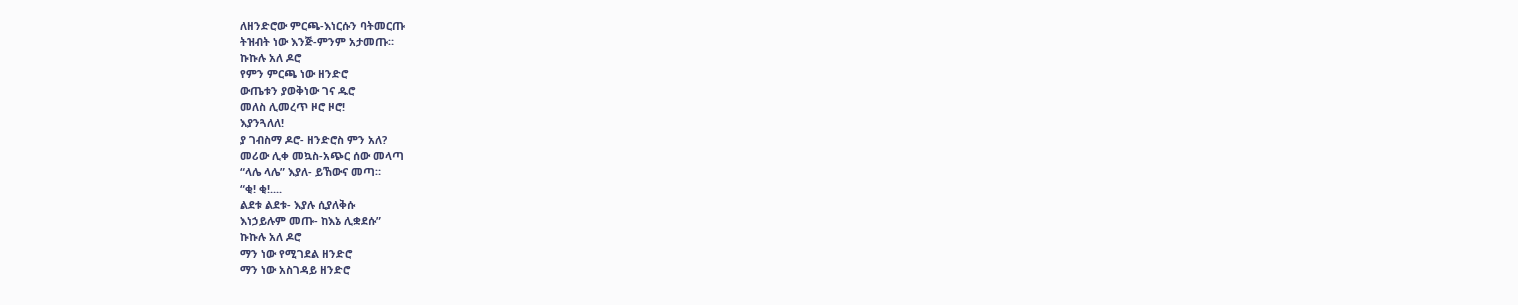ለዘንድሮው ምርጫ-እነርሱን ባትመርጡ
ትዝብት ነው እንጅ-ምንም አታመጡ።
ኩኩሉ አለ ዶሮ
የምን ምርጫ ነው ዘንድሮ
ውጤቱን ያወቅነው ገና ዱሮ
መለስ ሊመረጥ ዞሮ ዞሮ!
እያንጓለለ!
ያ ገብስማ ዶሮ- ዘንድሮስ ምን አለ?
መሪው ሊቀ መኳስ-አጭር ሰው መላጣ
“ላሌ ላሌ” እያለ- ይኸውና መጣ።
“ቂ! ቂ!....
ልደቱ ልደቱ- እያሉ ሲያለቅሱ
እነኃይሉም መጡ- ከእኔ ሊቋደሱ”
ኩኩሉ አለ ዶሮ
ማን ነው የሚገደል ዘንድሮ
ማን ነው አስገዳይ ዘንድሮ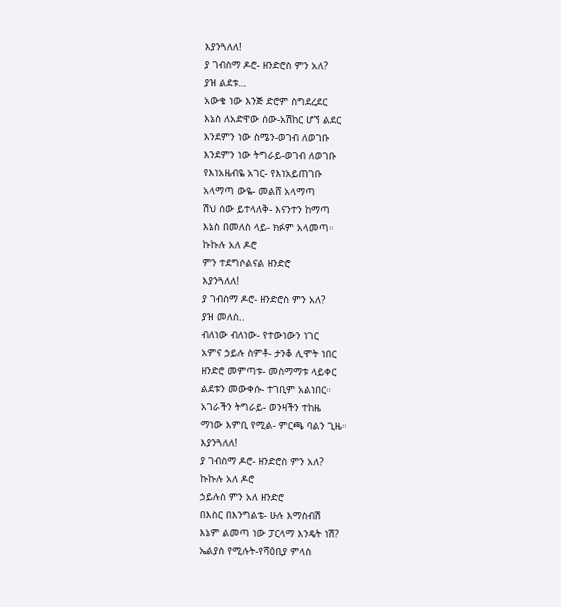እያንጓለለ!
ያ ገብስማ ዶሮ- ዘንድሮስ ምን አለ?
ያዝ ልደቱ…
አውቄ ነው እንጅ ድሮም ስግደረደር
እኔስ ለአድዋው ሰው-አሽከር ሆኘ ልደር
እንደምን ነው ስሜን-ወገብ ለወገቡ
እንደምን ነው ትግራይ-ወገብ ለወገቡ
የእነአዜብዬ አገር- የእነአይጠገቡ
አላማጣ ውዬ- መልሸ አላማጣ
ሽህ ሰው ይተላለቅ- እናንተን ከማጣ
እኔስ በመለስ ላይ- ክፉም አላመጣ።
ኩኩሉ አለ ዶሮ
ምን ተደግሶልናል ዘንድሮ
እያንጓለለ!
ያ ገብስማ ዶሮ- ዘንድሮስ ምን አለ?
ያዝ መለስ..
ብለነው ብለነው- የተውነውን ነገር
አምና ኃይሉ ስምቶ- ታንቆ ሊሞት ነበር
ዘንድሮ መምጣቱ- መስማማቱ ላይቀር
ልደቱን መውቀሱ- ተገቢም አልነበር።
አገራችን ትግራይ- ወንዛችን ተከዜ
ማነው እምቢ የሚል- ምርጫ ባልን ጊዜ።
እያንጓለለ!
ያ ገብስማ ዶሮ- ዘንድሮስ ምን አለ?
ኩኩሉ አለ ዶሮ
ኃይሉስ ምን አለ ዘንድሮ
በእስር በእንግልቴ- ሁሉ እማስብሽ
እኔም ልመጣ ነው ፓርላማ እንዴት ነሽ?
ኤልያስ የሚሉት-የሻዕቢያ ምላስ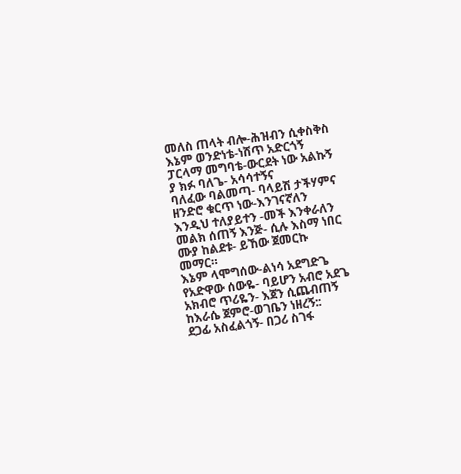መለስ ጠላት ብሎ-ሕዝብን ሲቀስቅስ
እኔም ወንድነቴ-ነሸጥ አድርጎኝ
ፓርላማ መግባቴ-ውርደት ነው አልኩኝ
ያ ክፉ ባለጌ- አሳሳተኝና
ባለፈው ባልመጣ- ባላይሽ ታችሃምና
ዘንድሮ ቁርጥ ነው-እንገናኛለን
እንዲህ ተለያይተን -መች እንቀራለን
መልክ ሰጠኝ እንጅ- ሲሉ እስማ ነበር
ሙያ ከልደቱ- ይኸው ጀመርኩ መማር።
እኔም ላሞግሰው-ልነሳ አደግድጌ
የአድዋው ሰውዬ- ባይሆን አብሮ አደጌ
አክብሮ ጥሪዬን- እጀን ሲጨብጠኝ
ከእራሴ ጀምሮ-ወገቤን ነዘረኝ::
ደጋፊ አስፈልጎኝ- በጋሪ ስገፋ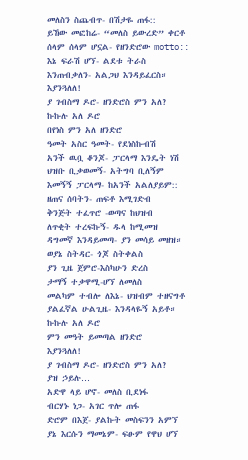መለስን ስጨብጥ- በሽታዬ ጠፋ::
ይኸው መፎከሬ- “መለስ ይውረድ” ቀርቶ
ሰላም ሰላም ሆኗል- የዘንድሮው motto::
እኔ ፍራሽ ሆኘ- ልደቱ ትራስ
እንጠብቃለን- አልጋህ እንዳይፈርስ።
እያንጓለለ!
ያ ገብስማ ዶሮ- ዘንድሮስ ምን አለ?
ኩኩሉ አለ ዶሮ
በየነስ ምን አለ ዘንድሮ
ዓመት አስር ዓመት- የደነስኩብሽ
አንች ዉቧ ቆንጆ- ፓርላማ እንዴት ነሽ
ህዝቡ ቢቃወመኝ- አትግባ ቢለኝም
እመኝኝ ፓርላማ- ከአንች አልለያይም::
ዘጠና ሰባትን- ጠፍቶ እሚገድብ
ቅንጅት ተፈጥሮ -ወጣና ከህዝብ
ለጥቂት ተረፍኩኝ- ዱላ ከሚመዝ
ዳግመኛ እንዳይመጣ- ያን መሳይ መዘዝ።
ወያኔ ስትዳር- ጎጆ ስትቀልስ
ያን ጊዜ ጀምሮ-እስካሁን ድረስ
ታማኝ ተቃዋሚ-ሆኘ ለመለስ
መልካም ተብሎ ለእኔ- ህዝብም ተዘናግቶ
ያልፈኛል ሁልጊዜ- እንዳላዬኝ አይቶ።
ኩኩሉ አለ ዶሮ
ምን መዓት ይመጣል ዘንድሮ
እያንጓለለ!
ያ ገብስማ ዶሮ- ዘንድሮስ ምን አለ?
ያዝ ኃይሉ…
አድዋ ላይ ሆኖ- መለስ ቢደነፋ
ብርሃኑ ነጋ- አገር ጥሎ ጠፋ
ድሮም በእጀ- ያልኩት መስፍንን አምኘ
ያኔ እርሱን ማመኔም- ፍፁም የዋህ ሆኘ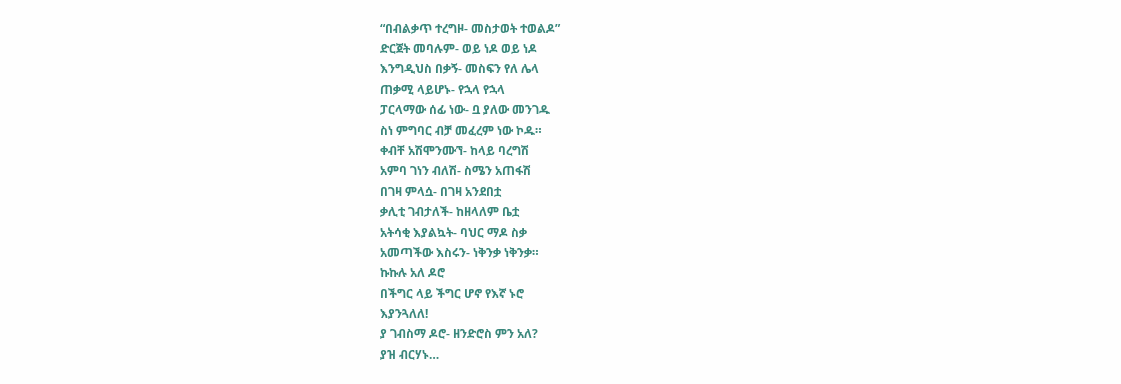“በብልቃጥ ተረግዞ- መስታወት ተወልዶ”
ድርጀት መባሉም- ወይ ነዶ ወይ ነዶ
እንግዲህስ በቃኝ- መስፍን የለ ሌላ
ጠቃሚ ላይሆኑ- የኋላ የኋላ
ፓርላማው ሰፊ ነው- ቧ ያለው መንገዱ
ስነ ምግባር ብቻ መፈረም ነው ኮዱ።
ቀብቸ አሽሞንሙኘ- ከላይ ባረግሽ
አምባ ገነን ብለሽ- ስሜን አጠፋሽ
በገዛ ምላሷ- በገዛ አንደበቷ
ቃሊቲ ገብታለች- ከዘላለም ቤቷ
አትሳቂ እያልኳት- ባህር ማዶ ስቃ
አመጣችው እስሩን- ነቅንቃ ነቅንቃ።
ኩኩሉ አለ ዶሮ
በችግር ላይ ችግር ሆኖ የእኛ ኑሮ
እያንጓለለ!
ያ ገብስማ ዶሮ- ዘንድሮስ ምን አለ?
ያዝ ብርሃኑ…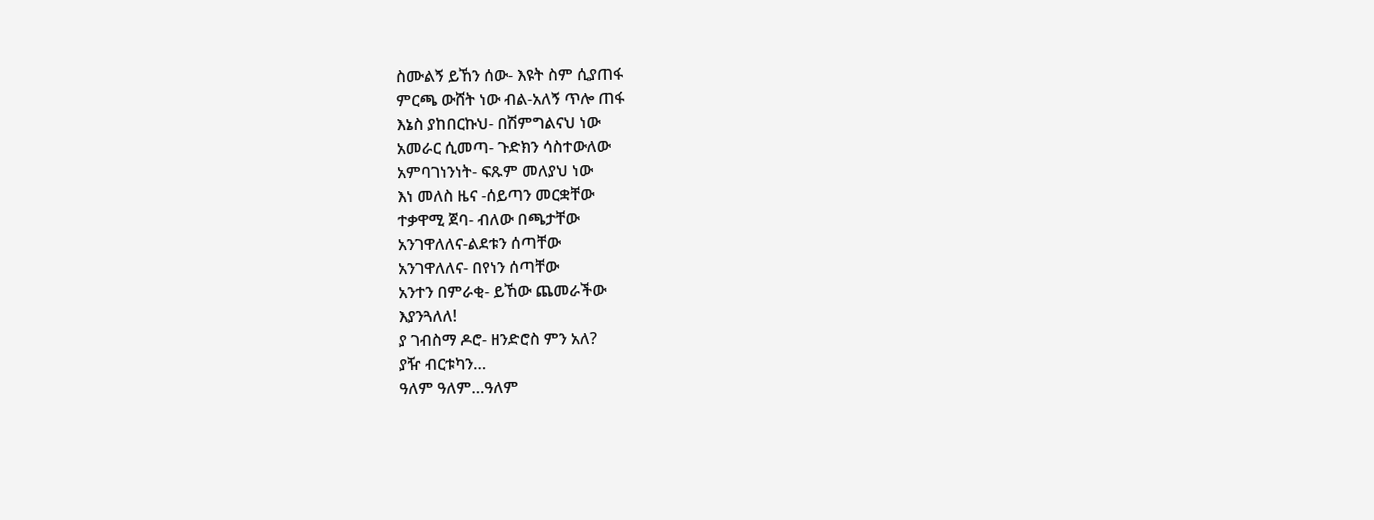ስሙልኝ ይኸን ሰው- እዩት ስም ሲያጠፋ
ምርጫ ውሸት ነው ብል-አለኝ ጥሎ ጠፋ
እኔስ ያከበርኩህ- በሽምግልናህ ነው
አመራር ሲመጣ- ጉድክን ሳስተውለው
አምባገነንነት- ፍጹም መለያህ ነው
እነ መለስ ዜና -ሰይጣን መርቋቸው
ተቃዋሚ ጀባ- ብለው በጫታቸው
አንገዋለለና-ልደቱን ሰጣቸው
አንገዋለለና- በየነን ሰጣቸው
አንተን በምራቂ- ይኸው ጨመራችው
እያንጓለለ!
ያ ገብስማ ዶሮ- ዘንድሮስ ምን አለ?
ያዥ ብርቱካን…
ዓለም ዓለም…ዓለም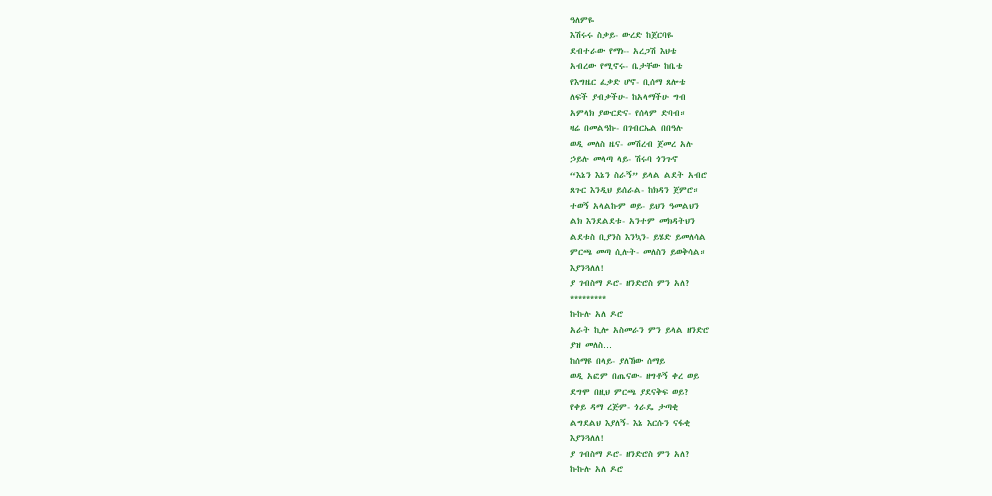ዓለምዬ
እሽሩሩ ስቃይ- ውረድ ከጀርባዬ
ደብተራው የማነ-- አረጋሽ እህቴ
አብረው የሚኖሩ- ቤታቸው ከቤቴ
የእግዜር ፈቃድ ሆኖ- ቢሰማ ጸሎቴ
ለፍች ያብቃችሁ- ከአላማችሁ ግብ
አምላክ ያውርድና- የሰላም ድባብ።
ዛሬ በመልዓኩ- በገብርኤል በበዓሉ
ወዲ መለስ ዜና- መሽረብ ጀመረ አሉ
ኃይሉ መላጣ ላይ- ሽሩባ ጎንጉኖ
“እኔን እኔን ስራኝ” ይላል ልደት አብሮ
ጸጉር እንዲህ ይሰራል- ከክዳን ጀምሮ።
ተወኝ አላልኩም ወይ- ይህን ዓመልህን
ልክ እንደልደቱ- አንተም መክዳትህን
ልደቱስ ቢያንስ እንኳን- ይሄድ ይመለሳል
ምርጫ መጣ ሲሉት- መለስን ይወቅሳል።
እያንጓለለ!
ያ ገብስማ ዶሮ- ዘንድሮስ ምን አለ?
*********
ኩኩሉ አለ ዶሮ
አራት ኪሎ አስመራን ምን ይላል ዘንድሮ
ያዝ መለስ…
ከሰማዩ በላይ- ያለኸው ሰማይ
ወዲ አፎም በጤናው- ዘግቶኝ ቀረ ወይ
ደግሞ በዚህ ምርጫ ያደናቅፍ ወይ?
የቀይ ዳማ ረጅም- ጎራዴ ታጣቂ
ልግደልህ እያለኝ- እኔ እርሱን ናፋቂ
እያንጓለለ!
ያ ገብስማ ዶሮ- ዘንድሮስ ምን አለ?
ኩኩሉ አለ ዶሮ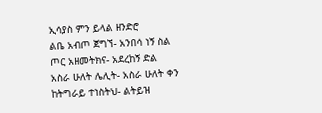ኢሳያስ ምን ይላል ዘንድሮ
ልቤ አብጦ ጀግኘ- አንበሳ ነኝ ስል
ጦር አዘመትክና- አደረከኝ ድል
አስራ ሁለት ሌሊት- አስራ ሁለት ቀን
ከትግራይ ተነስትህ- ልትይዝ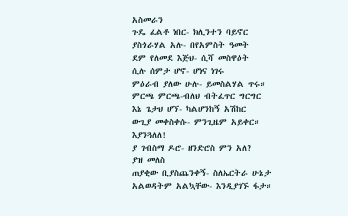አስመራን
ጉዴ ፈልቶ ነበር- ክሊንተን ባይኖር
ያስጎራሃል አሉ- በየአምስት ዓመት
ደም የለመደ እጅህ- ሲሻ መስዋዕት
ሲሉ ሰምታ ሆኖ- ሆነና ነገሩ
ምዕራብ ያለው ሁሉ- ይመስልሃል ጥሩ።
ምርጫ ምርጫ-ብለህ ብትፈጥር ግርግር
እኔ ጌታህ ሆኘ- ካልሆንከኝ አሽከር
ውጊያ መቀስቀሱ- ምንጊዜም አይቀር።
እያንጓለለ!
ያ ገብስማ ዶሮ- ዘንድሮስ ምን አለ?
ያዝ መለስ
ጠያቂው ቢያስጨንቀኝ- ስለኤርትራ ሁኔታ
አልወዳትም አልኳቸው- እንዲያገኙ ፋታ።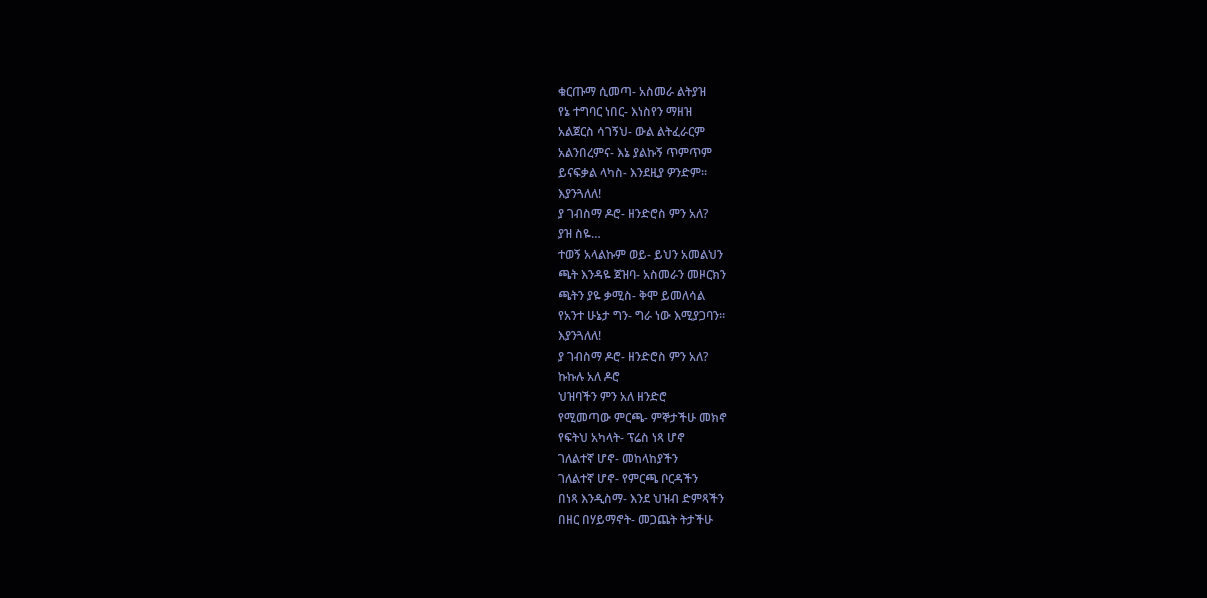ቁርጡማ ሲመጣ- አስመራ ልትያዝ
የኔ ተግባር ነበር- እነስየን ማዘዝ
አልጀርስ ሳገኝህ- ውል ልትፈራርም
አልንበረምና- እኔ ያልኩኝ ጥምጥም
ይናፍቃል ላካስ- እንደዚያ ዎንድም።
እያንጓለለ!
ያ ገብስማ ዶሮ- ዘንድሮስ ምን አለ?
ያዝ ስዬ…
ተወኝ አላልኩም ወይ- ይህን አመልህን
ጫት እንዳዬ ጀዝባ- አስመራን መዞርክን
ጫትን ያዬ ቃሚስ- ቅሞ ይመለሳል
የአንተ ሁኔታ ግን- ግራ ነው እሚያጋባን።
እያንጓለለ!
ያ ገብስማ ዶሮ- ዘንድሮስ ምን አለ?
ኩኩሉ አለ ዶሮ
ህዝባችን ምን አለ ዘንድሮ
የሚመጣው ምርጫ- ምኞታችሁ መክኖ
የፍትህ አካላት- ፕሬስ ነጻ ሆኖ
ገለልተኛ ሆኖ- መከላከያችን
ገለልተኛ ሆኖ- የምርጫ ቦርዳችን
በነጻ እንዲስማ- እንደ ህዝብ ድምጻችን
በዘር በሃይማኖት- መጋጨት ትታችሁ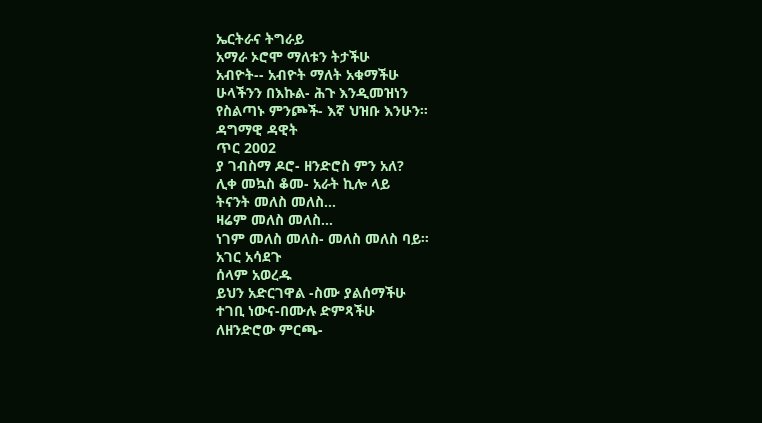ኤርትራና ትግራይ
አማራ ኦሮሞ ማለቱን ትታችሁ
አብዮት-- አብዮት ማለት አቁማችሁ
ሁላችንን በእኩል- ሕጉ እንዲመዝነን
የስልጣኑ ምንጮች- እኛ ህዝቡ እንሁን።
ዳግማዊ ዳዊት
ጥር 2002
ያ ገብስማ ዶሮ- ዘንድሮስ ምን አለ?
ሊቀ መኳስ ቆመ- አራት ኪሎ ላይ
ትናንት መለስ መለስ…
ዛሬም መለስ መለስ…
ነገም መለስ መለስ- መለስ መለስ ባይ።
አገር አሳደጉ
ሰላም አወረዱ
ይህን አድርገዋል -ስሙ ያልሰማችሁ
ተገቢ ነውና-በሙሉ ድምጻችሁ
ለዘንድሮው ምርጫ-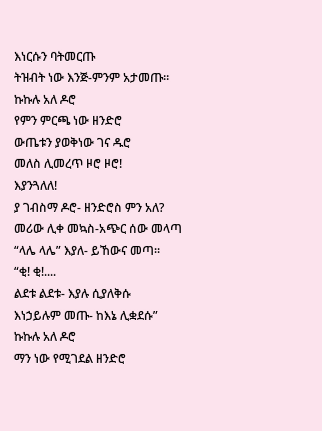እነርሱን ባትመርጡ
ትዝብት ነው እንጅ-ምንም አታመጡ።
ኩኩሉ አለ ዶሮ
የምን ምርጫ ነው ዘንድሮ
ውጤቱን ያወቅነው ገና ዱሮ
መለስ ሊመረጥ ዞሮ ዞሮ!
እያንጓለለ!
ያ ገብስማ ዶሮ- ዘንድሮስ ምን አለ?
መሪው ሊቀ መኳስ-አጭር ሰው መላጣ
“ላሌ ላሌ” እያለ- ይኸውና መጣ።
“ቂ! ቂ!....
ልደቱ ልደቱ- እያሉ ሲያለቅሱ
እነኃይሉም መጡ- ከእኔ ሊቋደሱ”
ኩኩሉ አለ ዶሮ
ማን ነው የሚገደል ዘንድሮ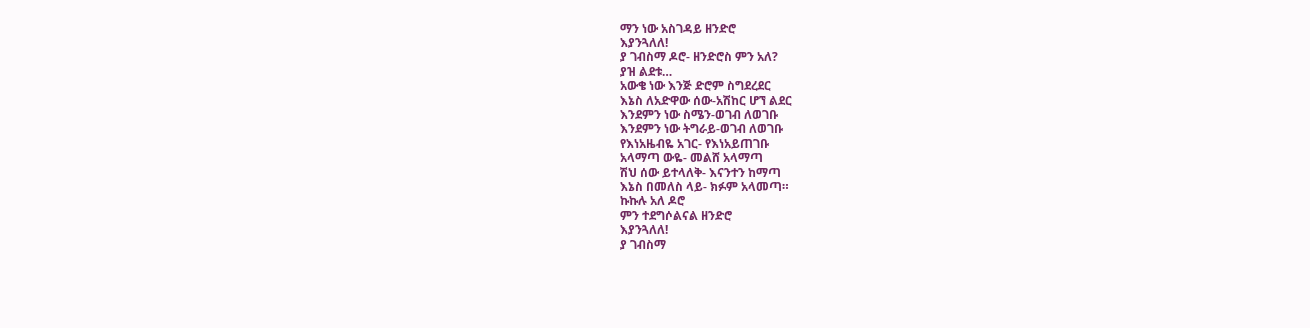ማን ነው አስገዳይ ዘንድሮ
እያንጓለለ!
ያ ገብስማ ዶሮ- ዘንድሮስ ምን አለ?
ያዝ ልደቱ…
አውቄ ነው እንጅ ድሮም ስግደረደር
እኔስ ለአድዋው ሰው-አሽከር ሆኘ ልደር
እንደምን ነው ስሜን-ወገብ ለወገቡ
እንደምን ነው ትግራይ-ወገብ ለወገቡ
የእነአዜብዬ አገር- የእነአይጠገቡ
አላማጣ ውዬ- መልሸ አላማጣ
ሽህ ሰው ይተላለቅ- እናንተን ከማጣ
እኔስ በመለስ ላይ- ክፉም አላመጣ።
ኩኩሉ አለ ዶሮ
ምን ተደግሶልናል ዘንድሮ
እያንጓለለ!
ያ ገብስማ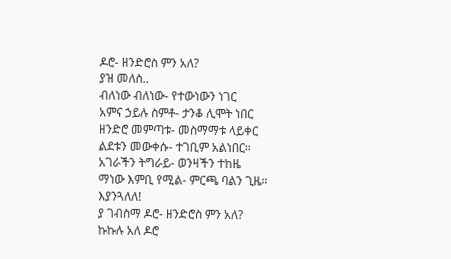ዶሮ- ዘንድሮስ ምን አለ?
ያዝ መለስ..
ብለነው ብለነው- የተውነውን ነገር
አምና ኃይሉ ስምቶ- ታንቆ ሊሞት ነበር
ዘንድሮ መምጣቱ- መስማማቱ ላይቀር
ልደቱን መውቀሱ- ተገቢም አልነበር።
አገራችን ትግራይ- ወንዛችን ተከዜ
ማነው እምቢ የሚል- ምርጫ ባልን ጊዜ።
እያንጓለለ!
ያ ገብስማ ዶሮ- ዘንድሮስ ምን አለ?
ኩኩሉ አለ ዶሮ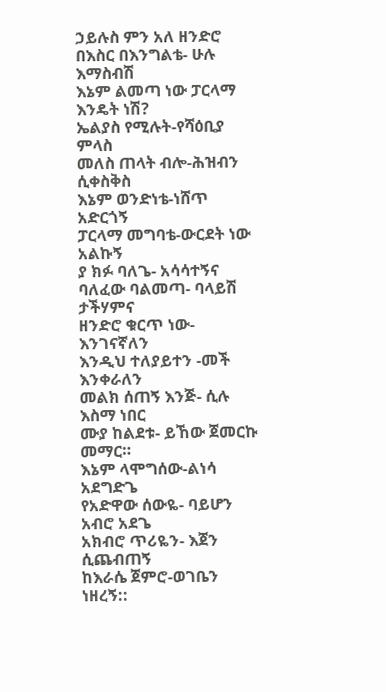ኃይሉስ ምን አለ ዘንድሮ
በእስር በእንግልቴ- ሁሉ እማስብሽ
እኔም ልመጣ ነው ፓርላማ እንዴት ነሽ?
ኤልያስ የሚሉት-የሻዕቢያ ምላስ
መለስ ጠላት ብሎ-ሕዝብን ሲቀስቅስ
እኔም ወንድነቴ-ነሸጥ አድርጎኝ
ፓርላማ መግባቴ-ውርደት ነው አልኩኝ
ያ ክፉ ባለጌ- አሳሳተኝና
ባለፈው ባልመጣ- ባላይሽ ታችሃምና
ዘንድሮ ቁርጥ ነው-እንገናኛለን
እንዲህ ተለያይተን -መች እንቀራለን
መልክ ሰጠኝ እንጅ- ሲሉ እስማ ነበር
ሙያ ከልደቱ- ይኸው ጀመርኩ መማር።
እኔም ላሞግሰው-ልነሳ አደግድጌ
የአድዋው ሰውዬ- ባይሆን አብሮ አደጌ
አክብሮ ጥሪዬን- እጀን ሲጨብጠኝ
ከእራሴ ጀምሮ-ወገቤን ነዘረኝ::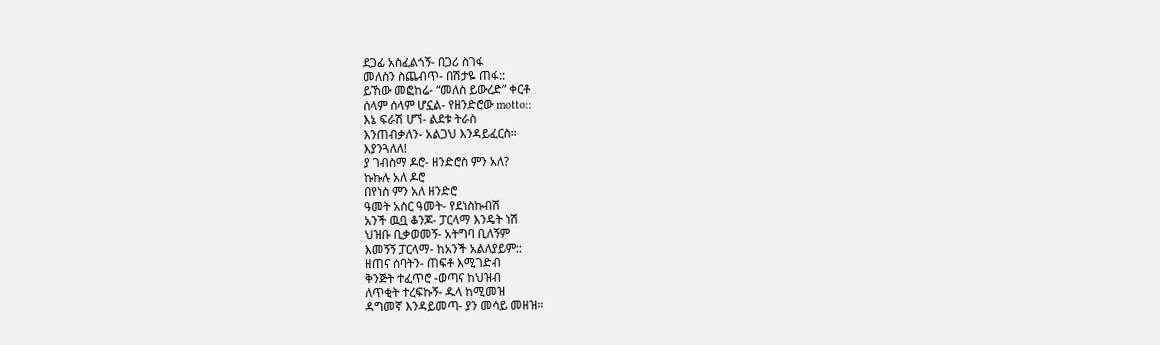ደጋፊ አስፈልጎኝ- በጋሪ ስገፋ
መለስን ስጨብጥ- በሽታዬ ጠፋ::
ይኸው መፎከሬ- “መለስ ይውረድ” ቀርቶ
ሰላም ሰላም ሆኗል- የዘንድሮው motto::
እኔ ፍራሽ ሆኘ- ልደቱ ትራስ
እንጠብቃለን- አልጋህ እንዳይፈርስ።
እያንጓለለ!
ያ ገብስማ ዶሮ- ዘንድሮስ ምን አለ?
ኩኩሉ አለ ዶሮ
በየነስ ምን አለ ዘንድሮ
ዓመት አስር ዓመት- የደነስኩብሽ
አንች ዉቧ ቆንጆ- ፓርላማ እንዴት ነሽ
ህዝቡ ቢቃወመኝ- አትግባ ቢለኝም
እመኝኝ ፓርላማ- ከአንች አልለያይም::
ዘጠና ሰባትን- ጠፍቶ እሚገድብ
ቅንጅት ተፈጥሮ -ወጣና ከህዝብ
ለጥቂት ተረፍኩኝ- ዱላ ከሚመዝ
ዳግመኛ እንዳይመጣ- ያን መሳይ መዘዝ።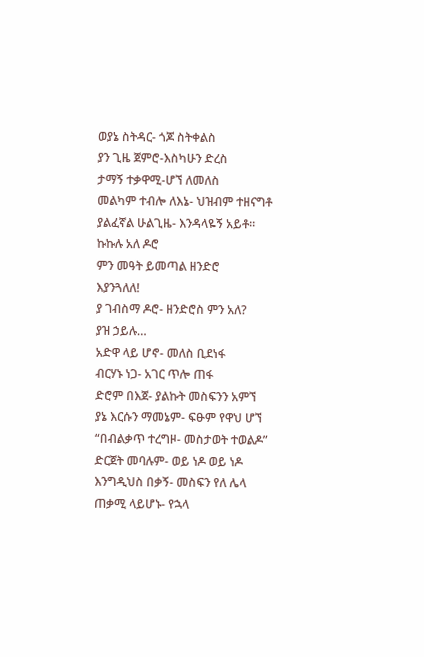ወያኔ ስትዳር- ጎጆ ስትቀልስ
ያን ጊዜ ጀምሮ-እስካሁን ድረስ
ታማኝ ተቃዋሚ-ሆኘ ለመለስ
መልካም ተብሎ ለእኔ- ህዝብም ተዘናግቶ
ያልፈኛል ሁልጊዜ- እንዳላዬኝ አይቶ።
ኩኩሉ አለ ዶሮ
ምን መዓት ይመጣል ዘንድሮ
እያንጓለለ!
ያ ገብስማ ዶሮ- ዘንድሮስ ምን አለ?
ያዝ ኃይሉ…
አድዋ ላይ ሆኖ- መለስ ቢደነፋ
ብርሃኑ ነጋ- አገር ጥሎ ጠፋ
ድሮም በእጀ- ያልኩት መስፍንን አምኘ
ያኔ እርሱን ማመኔም- ፍፁም የዋህ ሆኘ
“በብልቃጥ ተረግዞ- መስታወት ተወልዶ”
ድርጀት መባሉም- ወይ ነዶ ወይ ነዶ
እንግዲህስ በቃኝ- መስፍን የለ ሌላ
ጠቃሚ ላይሆኑ- የኋላ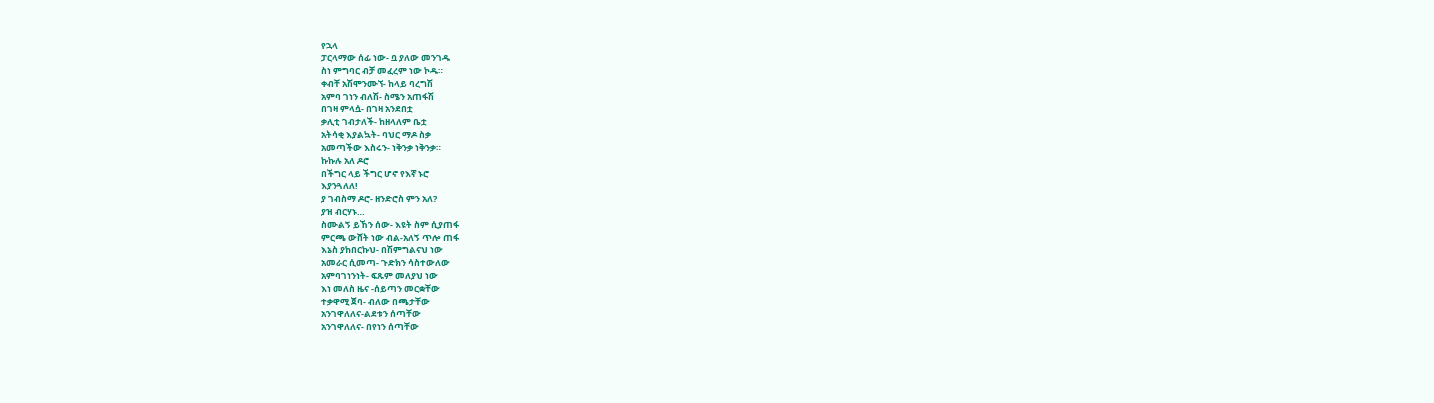የኋላ
ፓርላማው ሰፊ ነው- ቧ ያለው መንገዱ
ስነ ምግባር ብቻ መፈረም ነው ኮዱ።
ቀብቸ አሽሞንሙኘ- ከላይ ባረግሽ
አምባ ገነን ብለሽ- ስሜን አጠፋሽ
በገዛ ምላሷ- በገዛ አንደበቷ
ቃሊቲ ገብታለች- ከዘላለም ቤቷ
አትሳቂ እያልኳት- ባህር ማዶ ስቃ
አመጣችው እስሩን- ነቅንቃ ነቅንቃ።
ኩኩሉ አለ ዶሮ
በችግር ላይ ችግር ሆኖ የእኛ ኑሮ
እያንጓለለ!
ያ ገብስማ ዶሮ- ዘንድሮስ ምን አለ?
ያዝ ብርሃኑ…
ስሙልኝ ይኸን ሰው- እዩት ስም ሲያጠፋ
ምርጫ ውሸት ነው ብል-አለኝ ጥሎ ጠፋ
እኔስ ያከበርኩህ- በሽምግልናህ ነው
አመራር ሲመጣ- ጉድክን ሳስተውለው
አምባገነንነት- ፍጹም መለያህ ነው
እነ መለስ ዜና -ሰይጣን መርቋቸው
ተቃዋሚ ጀባ- ብለው በጫታቸው
አንገዋለለና-ልደቱን ሰጣቸው
አንገዋለለና- በየነን ሰጣቸው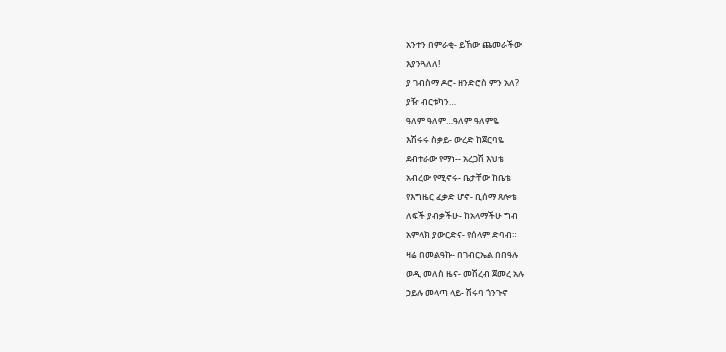አንተን በምራቂ- ይኸው ጨመራችው
እያንጓለለ!
ያ ገብስማ ዶሮ- ዘንድሮስ ምን አለ?
ያዥ ብርቱካን…
ዓለም ዓለም…ዓለም ዓለምዬ
እሽሩሩ ስቃይ- ውረድ ከጀርባዬ
ደብተራው የማነ-- አረጋሽ እህቴ
አብረው የሚኖሩ- ቤታቸው ከቤቴ
የእግዜር ፈቃድ ሆኖ- ቢሰማ ጸሎቴ
ለፍች ያብቃችሁ- ከአላማችሁ ግብ
አምላክ ያውርድና- የሰላም ድባብ።
ዛሬ በመልዓኩ- በገብርኤል በበዓሉ
ወዲ መለስ ዜና- መሽረብ ጀመረ አሉ
ኃይሉ መላጣ ላይ- ሽሩባ ጎንጉኖ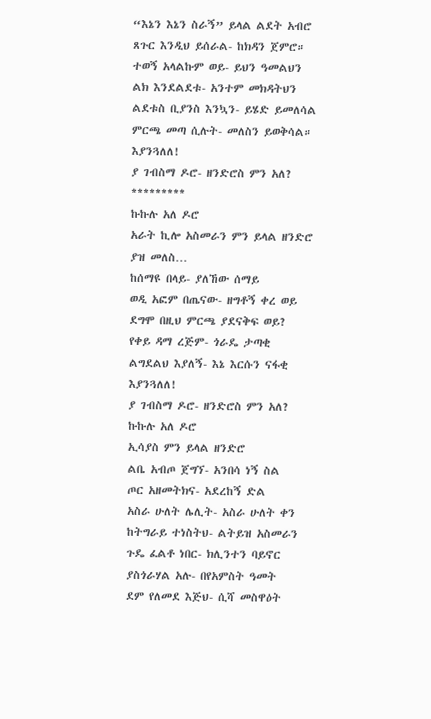“እኔን እኔን ስራኝ” ይላል ልደት አብሮ
ጸጉር እንዲህ ይሰራል- ከክዳን ጀምሮ።
ተወኝ አላልኩም ወይ- ይህን ዓመልህን
ልክ እንደልደቱ- አንተም መክዳትህን
ልደቱስ ቢያንስ እንኳን- ይሄድ ይመለሳል
ምርጫ መጣ ሲሉት- መለስን ይወቅሳል።
እያንጓለለ!
ያ ገብስማ ዶሮ- ዘንድሮስ ምን አለ?
*********
ኩኩሉ አለ ዶሮ
አራት ኪሎ አስመራን ምን ይላል ዘንድሮ
ያዝ መለስ…
ከሰማዩ በላይ- ያለኸው ሰማይ
ወዲ አፎም በጤናው- ዘግቶኝ ቀረ ወይ
ደግሞ በዚህ ምርጫ ያደናቅፍ ወይ?
የቀይ ዳማ ረጅም- ጎራዴ ታጣቂ
ልግደልህ እያለኝ- እኔ እርሱን ናፋቂ
እያንጓለለ!
ያ ገብስማ ዶሮ- ዘንድሮስ ምን አለ?
ኩኩሉ አለ ዶሮ
ኢሳያስ ምን ይላል ዘንድሮ
ልቤ አብጦ ጀግኘ- አንበሳ ነኝ ስል
ጦር አዘመትክና- አደረከኝ ድል
አስራ ሁለት ሌሊት- አስራ ሁለት ቀን
ከትግራይ ተነስትህ- ልትይዝ አስመራን
ጉዴ ፈልቶ ነበር- ክሊንተን ባይኖር
ያስጎራሃል አሉ- በየአምስት ዓመት
ደም የለመደ እጅህ- ሲሻ መስዋዕት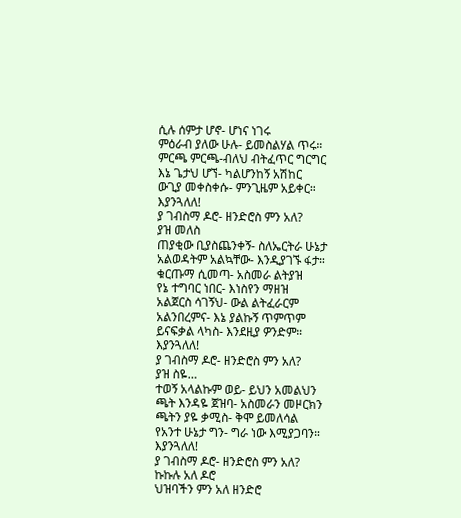ሲሉ ሰምታ ሆኖ- ሆነና ነገሩ
ምዕራብ ያለው ሁሉ- ይመስልሃል ጥሩ።
ምርጫ ምርጫ-ብለህ ብትፈጥር ግርግር
እኔ ጌታህ ሆኘ- ካልሆንከኝ አሽከር
ውጊያ መቀስቀሱ- ምንጊዜም አይቀር።
እያንጓለለ!
ያ ገብስማ ዶሮ- ዘንድሮስ ምን አለ?
ያዝ መለስ
ጠያቂው ቢያስጨንቀኝ- ስለኤርትራ ሁኔታ
አልወዳትም አልኳቸው- እንዲያገኙ ፋታ።
ቁርጡማ ሲመጣ- አስመራ ልትያዝ
የኔ ተግባር ነበር- እነስየን ማዘዝ
አልጀርስ ሳገኝህ- ውል ልትፈራርም
አልንበረምና- እኔ ያልኩኝ ጥምጥም
ይናፍቃል ላካስ- እንደዚያ ዎንድም።
እያንጓለለ!
ያ ገብስማ ዶሮ- ዘንድሮስ ምን አለ?
ያዝ ስዬ…
ተወኝ አላልኩም ወይ- ይህን አመልህን
ጫት እንዳዬ ጀዝባ- አስመራን መዞርክን
ጫትን ያዬ ቃሚስ- ቅሞ ይመለሳል
የአንተ ሁኔታ ግን- ግራ ነው እሚያጋባን።
እያንጓለለ!
ያ ገብስማ ዶሮ- ዘንድሮስ ምን አለ?
ኩኩሉ አለ ዶሮ
ህዝባችን ምን አለ ዘንድሮ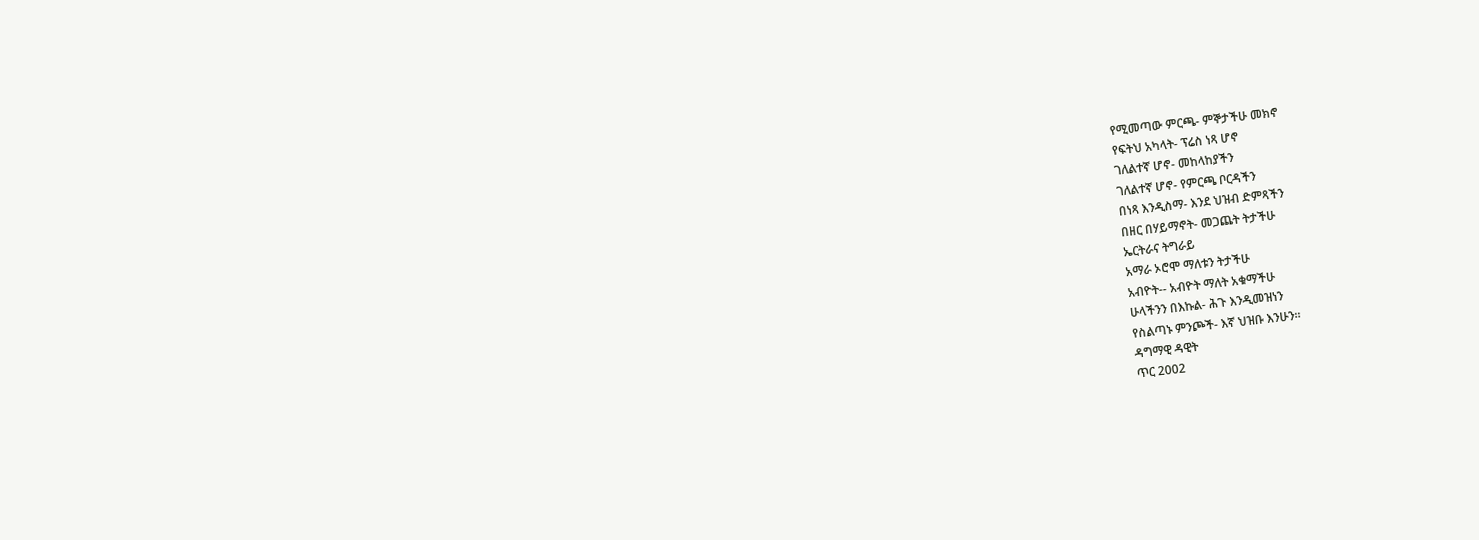የሚመጣው ምርጫ- ምኞታችሁ መክኖ
የፍትህ አካላት- ፕሬስ ነጻ ሆኖ
ገለልተኛ ሆኖ- መከላከያችን
ገለልተኛ ሆኖ- የምርጫ ቦርዳችን
በነጻ እንዲስማ- እንደ ህዝብ ድምጻችን
በዘር በሃይማኖት- መጋጨት ትታችሁ
ኤርትራና ትግራይ
አማራ ኦሮሞ ማለቱን ትታችሁ
አብዮት-- አብዮት ማለት አቁማችሁ
ሁላችንን በእኩል- ሕጉ እንዲመዝነን
የስልጣኑ ምንጮች- እኛ ህዝቡ እንሁን።
ዳግማዊ ዳዊት
ጥር 2002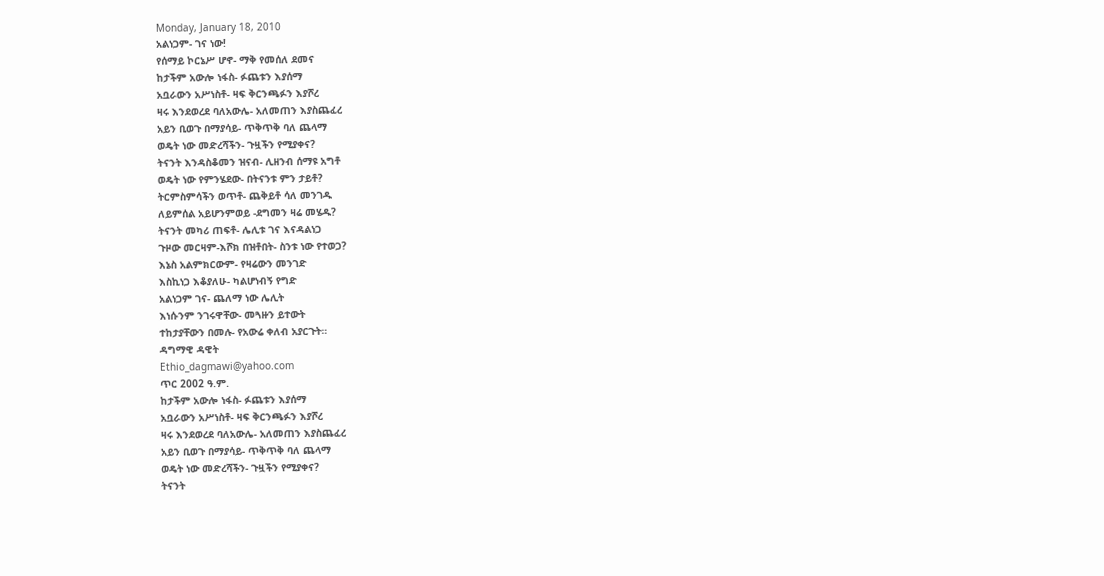Monday, January 18, 2010
አልነጋም- ገና ነው!
የሰማይ ኮርኔሥ ሆኖ- ማቅ የመሰለ ደመና
ከታችም አውሎ ነፋስ- ፉጨቱን እያሰማ
አቧራውን አሥነስቶ- ዛፍ ቅርንጫፉን እያሾረ
ዛሩ እንደወረደ ባለአውሌ- አለመጠን እያስጨፈረ
አይን ቢወጉ በማያሳይ- ጥቅጥቅ ባለ ጨላማ
ወዴት ነው መድረሻችን- ጉዟችን የሚያቀና?
ትናንት እንዳስቆመን ዝናብ- ሊዘንብ ሰማዩ አግቶ
ወዴት ነው የምንሄደው- በትናንቱ ምን ታይቶ?
ትርምስምሳችን ወጥቶ- ጨቅይቶ ሳለ መንገዱ
ለይምሰል አይሆንምወይ -ደግመን ዛሬ መሄዱ?
ትናንት መካሪ ጠፍቶ- ሌሊቱ ገና እናዳልነጋ
ጉዞው መርዛም-እሾክ በዝቶበት- ስንቱ ነው የተወጋ?
እኔስ አልምክርውም- የዛሬውን መንገድ
እስኪነጋ እቆያለሁ- ካልሆነብኝ የግድ
አልነጋም ገና- ጨለማ ነው ሌሊት
እነሱንም ንገሩዋቸው- መጓዙን ይተውት
ተከታያቸውን በመሉ- የአውሬ ቀለብ አያርጉት።
ዳግማዊ ዳዊት
Ethio_dagmawi@yahoo.com
ጥር 2002 ዓ.ም.
ከታችም አውሎ ነፋስ- ፉጨቱን እያሰማ
አቧራውን አሥነስቶ- ዛፍ ቅርንጫፉን እያሾረ
ዛሩ እንደወረደ ባለአውሌ- አለመጠን እያስጨፈረ
አይን ቢወጉ በማያሳይ- ጥቅጥቅ ባለ ጨላማ
ወዴት ነው መድረሻችን- ጉዟችን የሚያቀና?
ትናንት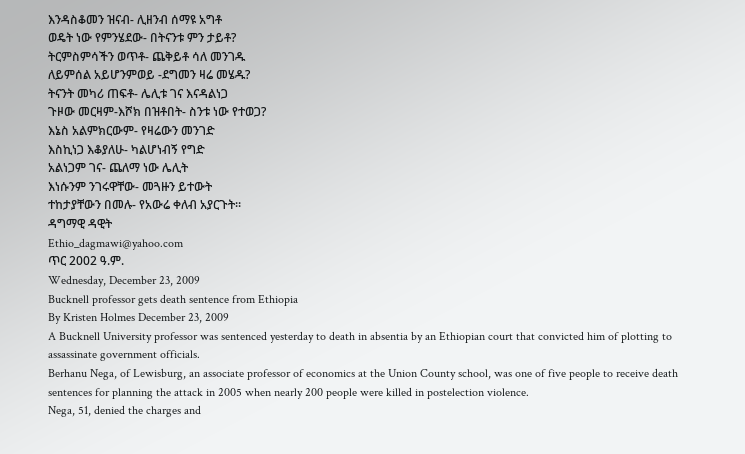እንዳስቆመን ዝናብ- ሊዘንብ ሰማዩ አግቶ
ወዴት ነው የምንሄደው- በትናንቱ ምን ታይቶ?
ትርምስምሳችን ወጥቶ- ጨቅይቶ ሳለ መንገዱ
ለይምሰል አይሆንምወይ -ደግመን ዛሬ መሄዱ?
ትናንት መካሪ ጠፍቶ- ሌሊቱ ገና እናዳልነጋ
ጉዞው መርዛም-እሾክ በዝቶበት- ስንቱ ነው የተወጋ?
እኔስ አልምክርውም- የዛሬውን መንገድ
እስኪነጋ እቆያለሁ- ካልሆነብኝ የግድ
አልነጋም ገና- ጨለማ ነው ሌሊት
እነሱንም ንገሩዋቸው- መጓዙን ይተውት
ተከታያቸውን በመሉ- የአውሬ ቀለብ አያርጉት።
ዳግማዊ ዳዊት
Ethio_dagmawi@yahoo.com
ጥር 2002 ዓ.ም.
Wednesday, December 23, 2009
Bucknell professor gets death sentence from Ethiopia
By Kristen Holmes December 23, 2009
A Bucknell University professor was sentenced yesterday to death in absentia by an Ethiopian court that convicted him of plotting to assassinate government officials.
Berhanu Nega, of Lewisburg, an associate professor of economics at the Union County school, was one of five people to receive death sentences for planning the attack in 2005 when nearly 200 people were killed in postelection violence.
Nega, 51, denied the charges and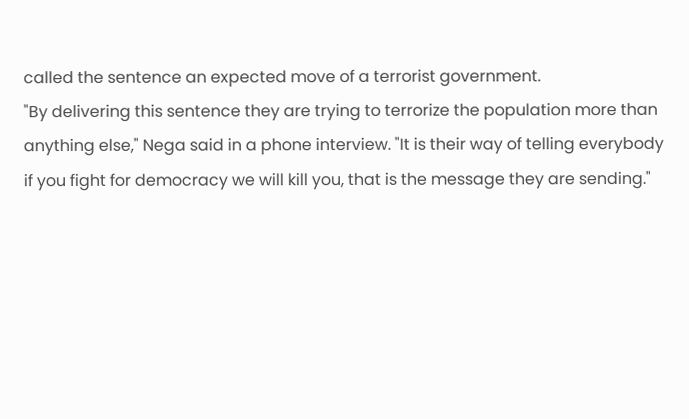called the sentence an expected move of a terrorist government.
"By delivering this sentence they are trying to terrorize the population more than anything else," Nega said in a phone interview. "It is their way of telling everybody if you fight for democracy we will kill you, that is the message they are sending."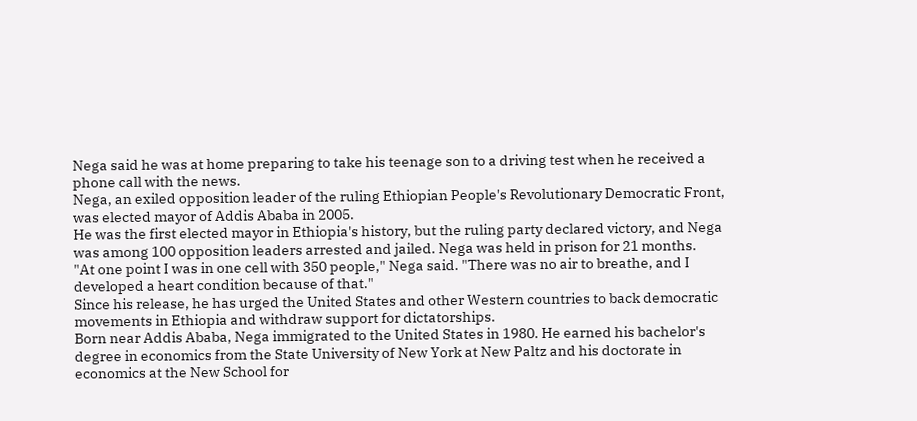Nega said he was at home preparing to take his teenage son to a driving test when he received a phone call with the news.
Nega, an exiled opposition leader of the ruling Ethiopian People's Revolutionary Democratic Front, was elected mayor of Addis Ababa in 2005.
He was the first elected mayor in Ethiopia's history, but the ruling party declared victory, and Nega was among 100 opposition leaders arrested and jailed. Nega was held in prison for 21 months.
"At one point I was in one cell with 350 people," Nega said. "There was no air to breathe, and I developed a heart condition because of that."
Since his release, he has urged the United States and other Western countries to back democratic movements in Ethiopia and withdraw support for dictatorships.
Born near Addis Ababa, Nega immigrated to the United States in 1980. He earned his bachelor's degree in economics from the State University of New York at New Paltz and his doctorate in economics at the New School for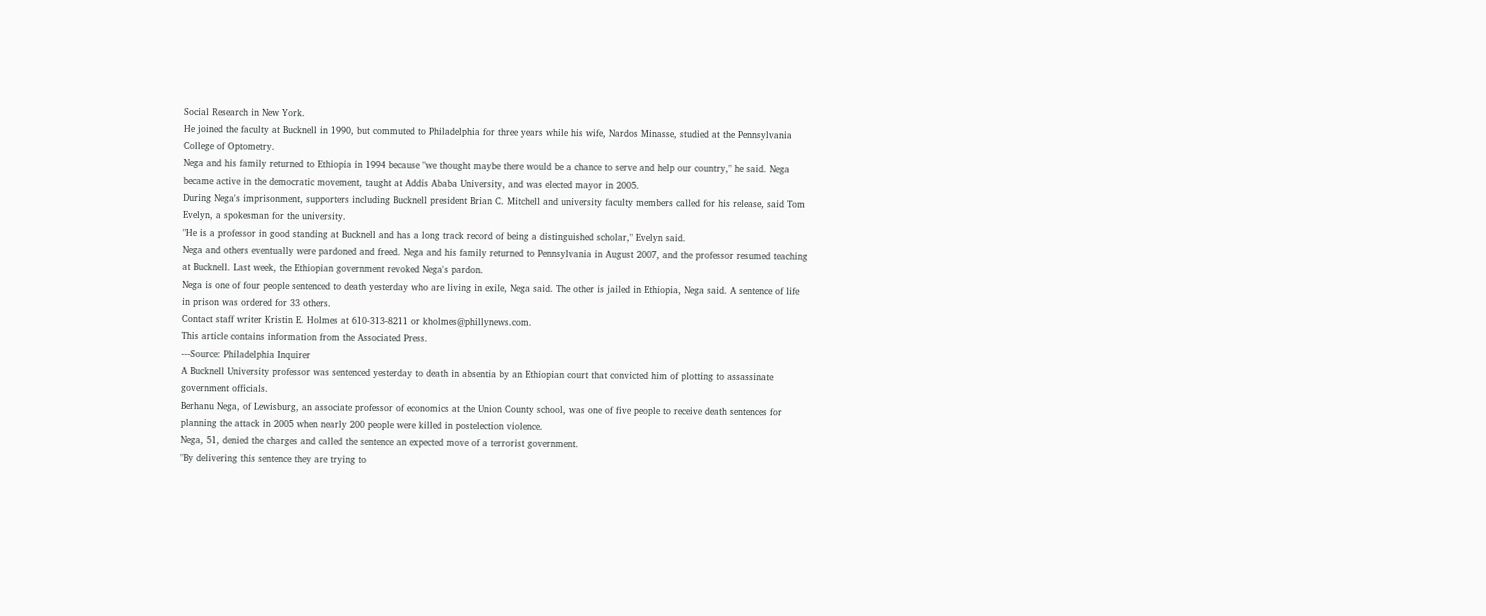Social Research in New York.
He joined the faculty at Bucknell in 1990, but commuted to Philadelphia for three years while his wife, Nardos Minasse, studied at the Pennsylvania College of Optometry.
Nega and his family returned to Ethiopia in 1994 because "we thought maybe there would be a chance to serve and help our country," he said. Nega became active in the democratic movement, taught at Addis Ababa University, and was elected mayor in 2005.
During Nega's imprisonment, supporters including Bucknell president Brian C. Mitchell and university faculty members called for his release, said Tom Evelyn, a spokesman for the university.
"He is a professor in good standing at Bucknell and has a long track record of being a distinguished scholar," Evelyn said.
Nega and others eventually were pardoned and freed. Nega and his family returned to Pennsylvania in August 2007, and the professor resumed teaching at Bucknell. Last week, the Ethiopian government revoked Nega's pardon.
Nega is one of four people sentenced to death yesterday who are living in exile, Nega said. The other is jailed in Ethiopia, Nega said. A sentence of life in prison was ordered for 33 others.
Contact staff writer Kristin E. Holmes at 610-313-8211 or kholmes@phillynews.com.
This article contains information from the Associated Press.
---Source: Philadelphia Inquirer
A Bucknell University professor was sentenced yesterday to death in absentia by an Ethiopian court that convicted him of plotting to assassinate government officials.
Berhanu Nega, of Lewisburg, an associate professor of economics at the Union County school, was one of five people to receive death sentences for planning the attack in 2005 when nearly 200 people were killed in postelection violence.
Nega, 51, denied the charges and called the sentence an expected move of a terrorist government.
"By delivering this sentence they are trying to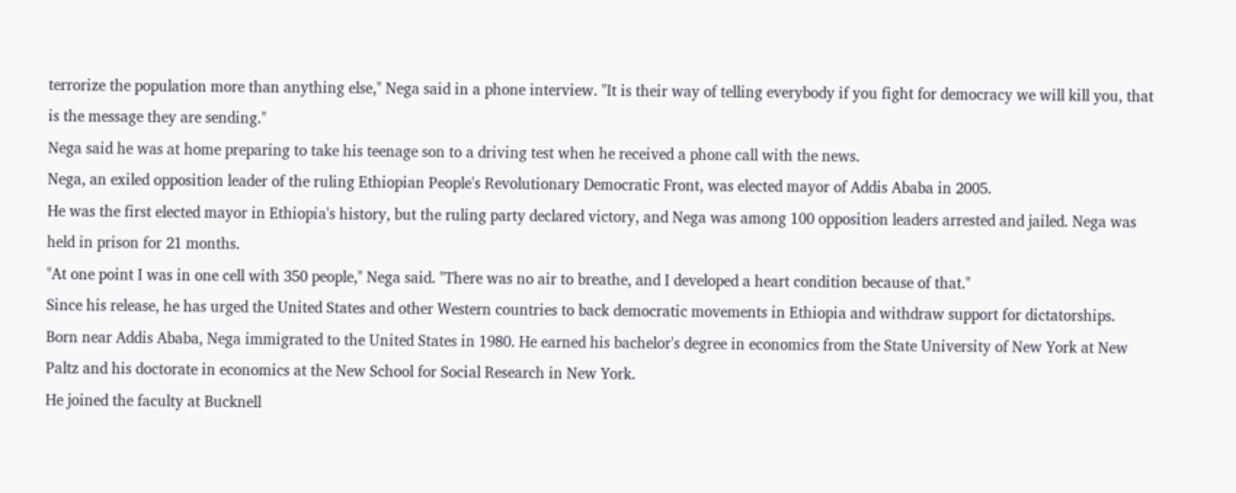terrorize the population more than anything else," Nega said in a phone interview. "It is their way of telling everybody if you fight for democracy we will kill you, that is the message they are sending."
Nega said he was at home preparing to take his teenage son to a driving test when he received a phone call with the news.
Nega, an exiled opposition leader of the ruling Ethiopian People's Revolutionary Democratic Front, was elected mayor of Addis Ababa in 2005.
He was the first elected mayor in Ethiopia's history, but the ruling party declared victory, and Nega was among 100 opposition leaders arrested and jailed. Nega was held in prison for 21 months.
"At one point I was in one cell with 350 people," Nega said. "There was no air to breathe, and I developed a heart condition because of that."
Since his release, he has urged the United States and other Western countries to back democratic movements in Ethiopia and withdraw support for dictatorships.
Born near Addis Ababa, Nega immigrated to the United States in 1980. He earned his bachelor's degree in economics from the State University of New York at New Paltz and his doctorate in economics at the New School for Social Research in New York.
He joined the faculty at Bucknell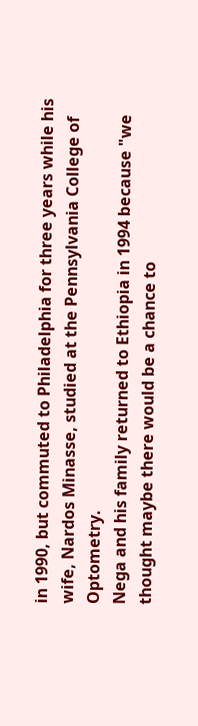in 1990, but commuted to Philadelphia for three years while his wife, Nardos Minasse, studied at the Pennsylvania College of Optometry.
Nega and his family returned to Ethiopia in 1994 because "we thought maybe there would be a chance to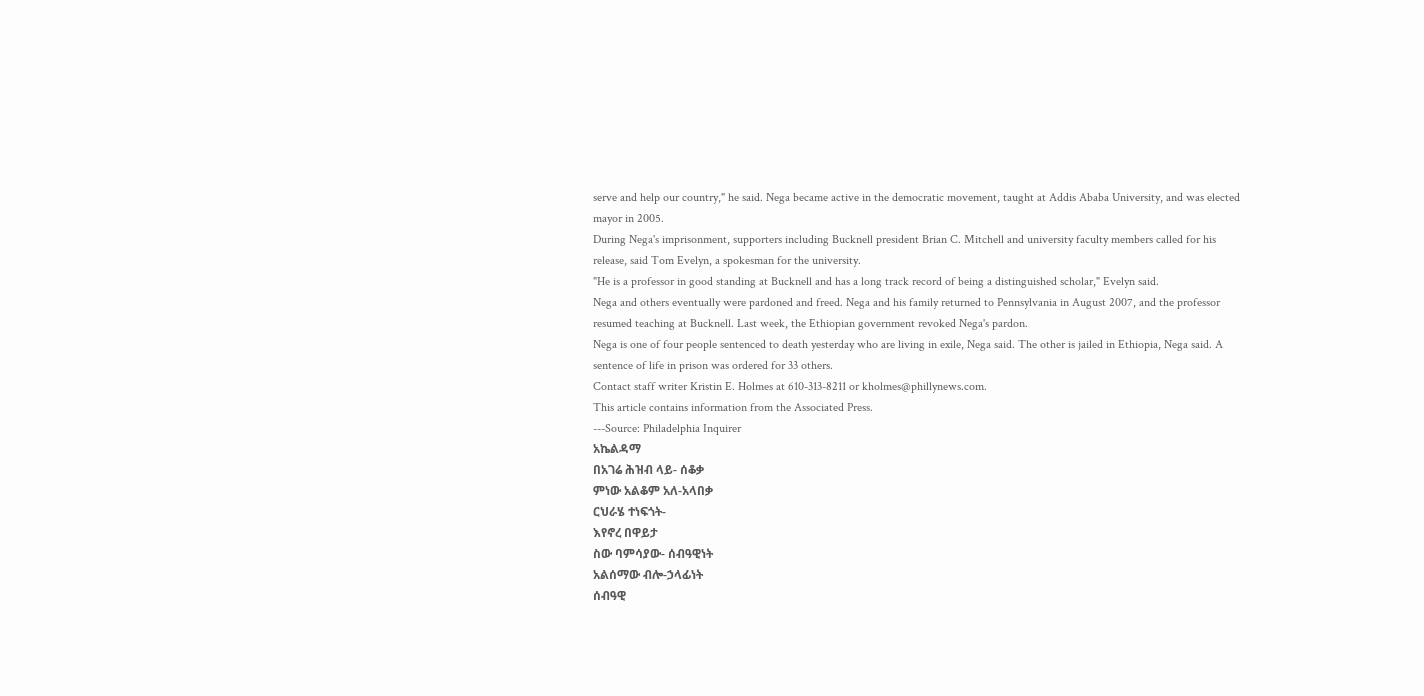serve and help our country," he said. Nega became active in the democratic movement, taught at Addis Ababa University, and was elected mayor in 2005.
During Nega's imprisonment, supporters including Bucknell president Brian C. Mitchell and university faculty members called for his release, said Tom Evelyn, a spokesman for the university.
"He is a professor in good standing at Bucknell and has a long track record of being a distinguished scholar," Evelyn said.
Nega and others eventually were pardoned and freed. Nega and his family returned to Pennsylvania in August 2007, and the professor resumed teaching at Bucknell. Last week, the Ethiopian government revoked Nega's pardon.
Nega is one of four people sentenced to death yesterday who are living in exile, Nega said. The other is jailed in Ethiopia, Nega said. A sentence of life in prison was ordered for 33 others.
Contact staff writer Kristin E. Holmes at 610-313-8211 or kholmes@phillynews.com.
This article contains information from the Associated Press.
---Source: Philadelphia Inquirer
አኬልዳማ
በአገሬ ሕዝብ ላይ- ሰቆቃ
ምነው አልቆም አለ-አላበቃ
ርህራሄ ተነፍጎት-
እየኖረ በዋይታ
ስው ባምሳያው- ሰብዓዊነት
አልሰማው ብሎ-ኃላፊነት
ሰብዓዊ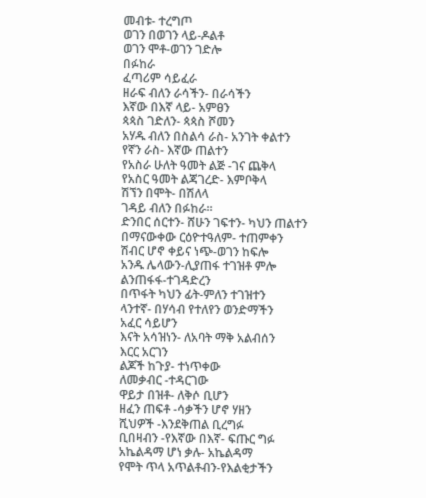መብቱ- ተረግጦ
ወገን በወገን ላይ-ዶልቶ
ወገን ሞቶ-ወገን ገድሎ
በፉከራ
ፈጣሪም ሳይፈራ
ዘራፍ ብለን ራሳችን- በራሳችን
እኛው በእኛ ላይ- አምፀን
ጳጳስ ገድለን- ጳጳስ ሾመን
አሃዱ ብለን በስልሳ ራስ- አንገት ቀልተን
የኛን ራስ- እኛው ጠልተን
የአስራ ሁለት ዓመት ልጅ -ገና ጨቅላ
የአስር ዓመት ልጃገረድ- እምቦቅላ
ሽኘን በሞት- በሽለላ
ገዳይ ብለን በፉከራ።
ድንበር ሰርተን- ሸሁን ገፍተን- ካህን ጠልተን
በማናውቀው ርዕዮተዓለም- ተጠምቀን
ሽብር ሆኖ ቀይና ነጭ-ወገን ከፍሎ
አንዱ ሌላውን-ሊያጠፋ ተገዝቶ ምሎ
ልንጠፋፋ-ተገዳድረን
በጥፋት ካህን ፊት-ምለን ተገዝተን
ላንተኛ- በሃሳብ የተለየን ወንድማችን
አፈር ሳይሆን
እናት አሳዝነን- ለአባት ማቅ አልብሰን
እርር አርገን
ልጆች ከጉያ- ተነጥቀው
ለመቃብር -ተዳርገው
ዋይታ በዝቶ- ለቅሶ ቢሆን
ዘፈን ጠፍቶ -ሳቃችን ሆኖ ሃዘን
ሺህዎች -እንደቅጠል ቢረግፉ
ቢበዛብን -የእኛው በእኛ- ፍጡር ግፉ
አኬልዳማ ሆነ ቃሉ- አኬልዳማ
የሞት ጥላ አጥልቶብን-የእልቂታችን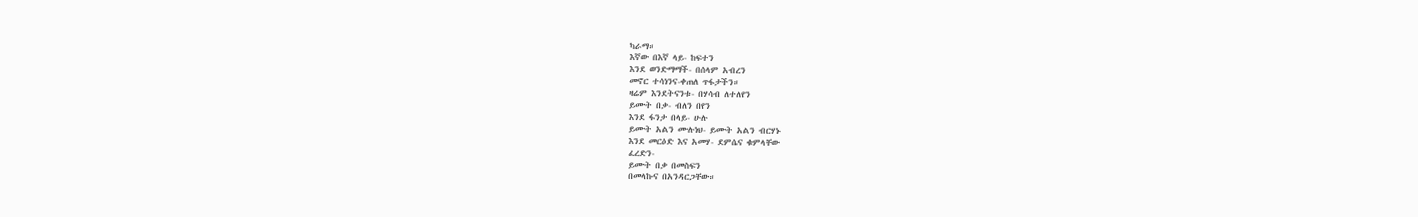ካራማ።
እኛው በእኛ ላይ- ከፍተን
እንደ ወንድማማች- በሰላም አብረን
መኖር ተሳነንና-ቀጠለ ጥፋታችን።
ዛሬም እንደትናንቱ- በሃሳብ ለተለየን
ይሙት በቃ- ብለን በየን
እንደ ፋንታ በላይ- ሁሉ
ይሙት አልን ሙሉነህ- ይሙት አልን ብርሃኑ
እንደ መርዕድ እና አመሃ- ደምሴና ቁምላቸው
ፈረድን-
ይሙት በቃ በመስፍን
በመላኩና በአንዳርጋቸው።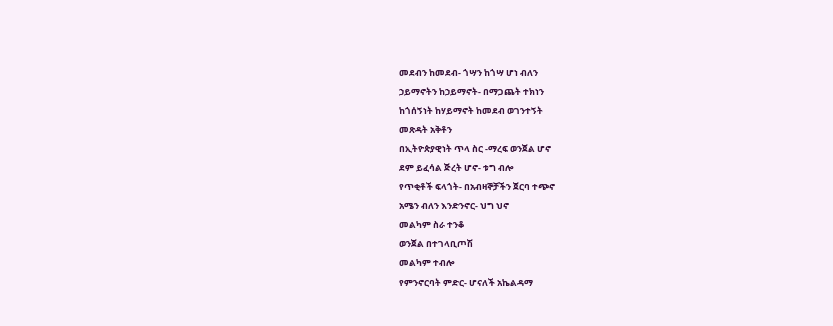መደብን ከመደብ- ጎሣን ከጎሣ ሆነ ብለን
ኃይማኖትን ከኃይማኖት- በማጋጨት ተክነን
ከጎሰኝነት ከሃይማኖት ከመደብ ወገንተኝት
መጽዳት አቅቶን
በኢትዮጵያዊነት ጥላ ስር -ማረፍ ወንጀል ሆኖ
ደም ይፈሳል ጅረት ሆኖ- ቱግ ብሎ
የጥቂቶች ፍላጎት- በአብዛኞቻችን ጀርባ ተጭኖ
አሜን ብለን እንድንኖር- ህግ ህኖ
መልካም ስራ ተንቆ
ወንጀል በተገላቢጦሽ
መልካም ተብሎ
የምንኖርባት ምድር- ሆናለች አኬልዳማ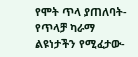የሞት ጥላ ያጠለባት- የጥላቻ ካራማ
ልዩነታችን የሚፈታው-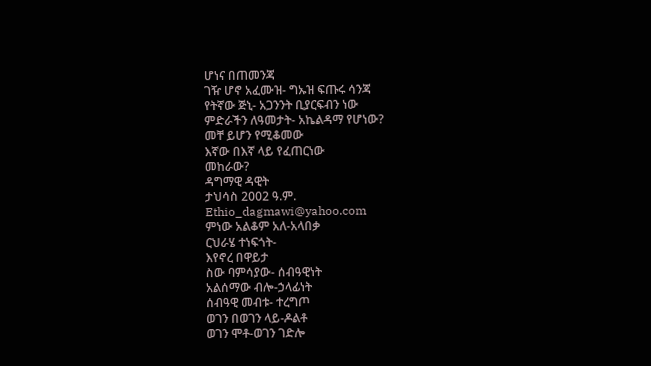ሆነና በጠመንጃ
ገዥ ሆኖ አፈሙዝ- ግኡዝ ፍጡሩ ሳንጃ
የትኛው ጅኒ- አጋንንት ቢያርፍብን ነው
ምድራችን ለዓመታት- አኬልዳማ የሆነው?
መቸ ይሆን የሚቆመው
እኛው በእኛ ላይ የፈጠርነው
መከራው?
ዳግማዊ ዳዊት
ታህሳስ 2002 ዓ.ም.
Ethio_dagmawi@yahoo.com
ምነው አልቆም አለ-አላበቃ
ርህራሄ ተነፍጎት-
እየኖረ በዋይታ
ስው ባምሳያው- ሰብዓዊነት
አልሰማው ብሎ-ኃላፊነት
ሰብዓዊ መብቱ- ተረግጦ
ወገን በወገን ላይ-ዶልቶ
ወገን ሞቶ-ወገን ገድሎ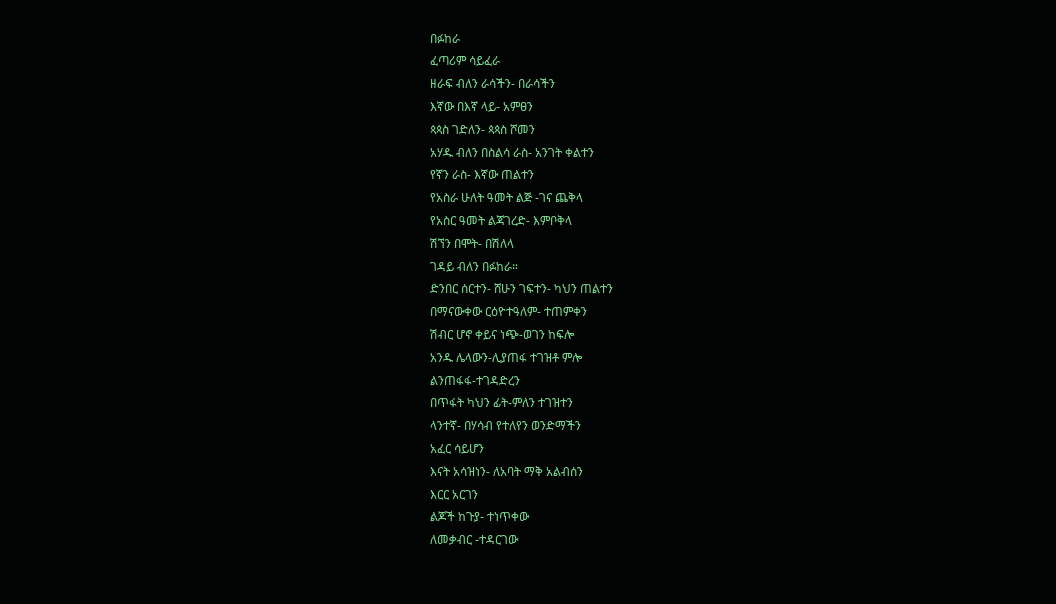በፉከራ
ፈጣሪም ሳይፈራ
ዘራፍ ብለን ራሳችን- በራሳችን
እኛው በእኛ ላይ- አምፀን
ጳጳስ ገድለን- ጳጳስ ሾመን
አሃዱ ብለን በስልሳ ራስ- አንገት ቀልተን
የኛን ራስ- እኛው ጠልተን
የአስራ ሁለት ዓመት ልጅ -ገና ጨቅላ
የአስር ዓመት ልጃገረድ- እምቦቅላ
ሽኘን በሞት- በሽለላ
ገዳይ ብለን በፉከራ።
ድንበር ሰርተን- ሸሁን ገፍተን- ካህን ጠልተን
በማናውቀው ርዕዮተዓለም- ተጠምቀን
ሽብር ሆኖ ቀይና ነጭ-ወገን ከፍሎ
አንዱ ሌላውን-ሊያጠፋ ተገዝቶ ምሎ
ልንጠፋፋ-ተገዳድረን
በጥፋት ካህን ፊት-ምለን ተገዝተን
ላንተኛ- በሃሳብ የተለየን ወንድማችን
አፈር ሳይሆን
እናት አሳዝነን- ለአባት ማቅ አልብሰን
እርር አርገን
ልጆች ከጉያ- ተነጥቀው
ለመቃብር -ተዳርገው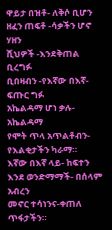ዋይታ በዝቶ- ለቅሶ ቢሆን
ዘፈን ጠፍቶ -ሳቃችን ሆኖ ሃዘን
ሺህዎች -እንደቅጠል ቢረግፉ
ቢበዛብን -የእኛው በእኛ- ፍጡር ግፉ
አኬልዳማ ሆነ ቃሉ- አኬልዳማ
የሞት ጥላ አጥልቶብን-የእልቂታችን ካራማ።
እኛው በእኛ ላይ- ከፍተን
እንደ ወንድማማች- በሰላም አብረን
መኖር ተሳነንና-ቀጠለ ጥፋታችን።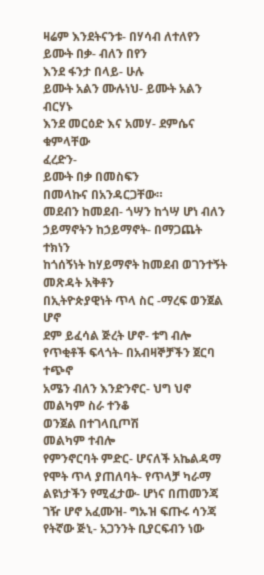ዛሬም እንደትናንቱ- በሃሳብ ለተለየን
ይሙት በቃ- ብለን በየን
እንደ ፋንታ በላይ- ሁሉ
ይሙት አልን ሙሉነህ- ይሙት አልን ብርሃኑ
እንደ መርዕድ እና አመሃ- ደምሴና ቁምላቸው
ፈረድን-
ይሙት በቃ በመስፍን
በመላኩና በአንዳርጋቸው።
መደብን ከመደብ- ጎሣን ከጎሣ ሆነ ብለን
ኃይማኖትን ከኃይማኖት- በማጋጨት ተክነን
ከጎሰኝነት ከሃይማኖት ከመደብ ወገንተኝት
መጽዳት አቅቶን
በኢትዮጵያዊነት ጥላ ስር -ማረፍ ወንጀል ሆኖ
ደም ይፈሳል ጅረት ሆኖ- ቱግ ብሎ
የጥቂቶች ፍላጎት- በአብዛኞቻችን ጀርባ ተጭኖ
አሜን ብለን እንድንኖር- ህግ ህኖ
መልካም ስራ ተንቆ
ወንጀል በተገላቢጦሽ
መልካም ተብሎ
የምንኖርባት ምድር- ሆናለች አኬልዳማ
የሞት ጥላ ያጠለባት- የጥላቻ ካራማ
ልዩነታችን የሚፈታው- ሆነና በጠመንጃ
ገዥ ሆኖ አፈሙዝ- ግኡዝ ፍጡሩ ሳንጃ
የትኛው ጅኒ- አጋንንት ቢያርፍብን ነው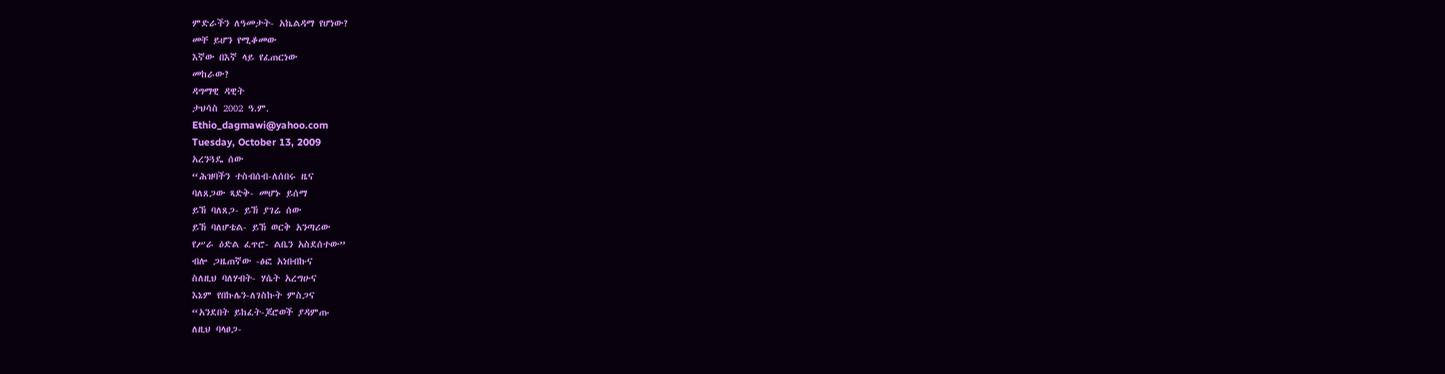ምድራችን ለዓመታት- አኬልዳማ የሆነው?
መቸ ይሆን የሚቆመው
እኛው በእኛ ላይ የፈጠርነው
መከራው?
ዳግማዊ ዳዊት
ታህሳስ 2002 ዓ.ም.
Ethio_dagmawi@yahoo.com
Tuesday, October 13, 2009
አረንጓዴ ሰው
“ሕዝባችን ተስብሰብ-ለሰበሩ ዜና
ባለጸጋው ጻድቅ- መሆኑ ይሰማ
ይኸ ባለጸጋ- ይኸ ያገሬ ሰው
ይኸ ባለሆቴል- ይኸ ወርቅ አንጣሪው
የሥራ ዕድል ፈጥሮ- ልቤን አስደሰተው”
ብሎ ጋዜጠኛው -ፅፎ አነበብኩና
ስለዚህ ባለሃብት- ሃሴት አረግሁና
እኔም የበኩሌን-ለገስኩት ምስጋና
“አንደበት ይከፈት-ጆሮወች ያዳምጡ
ለዚህ ባላፀጋ-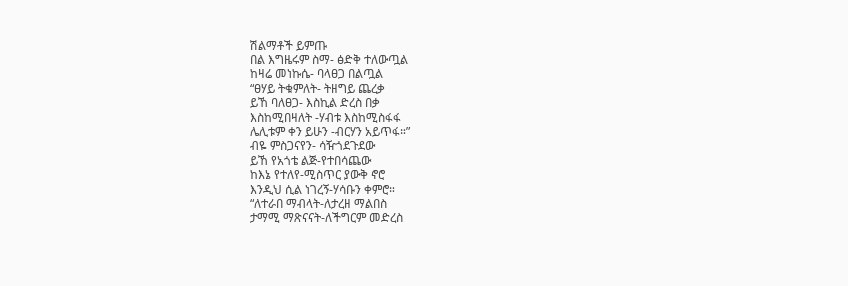ሽልማቶች ይምጡ
በል እግዜሩም ስማ- ፅድቅ ተለውጧል
ከዛሬ መነኩሴ- ባላፀጋ በልጧል
“ፀሃይ ትቁምለት- ትዘግይ ጨረቃ
ይኸ ባለፀጋ- እስኪል ድረስ በቃ
እስከሚበዛለት -ሃብቱ እስከሚስፋፋ
ሌሊቱም ቀን ይሁን -ብርሃን አይጥፋ።”
ብዬ ምስጋናየን- ሳዥጎደጉደው
ይኸ የአጎቴ ልጅ-የተበሳጨው
ከእኔ የተለየ-ሚስጥር ያውቅ ኖሮ
እንዲህ ሲል ነገረኝ-ሃሳቡን ቀምሮ።
“ለተራበ ማብላት-ለታረዘ ማልበስ
ታማሚ ማጽናናት-ለችግርም መድረስ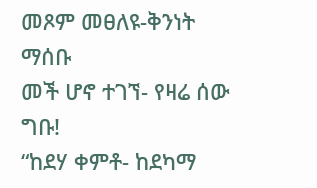መጾም መፀለዩ-ቅንነት ማሰቡ
መች ሆኖ ተገኘ- የዛሬ ሰው ግቡ!
“ከደሃ ቀምቶ- ከደካማ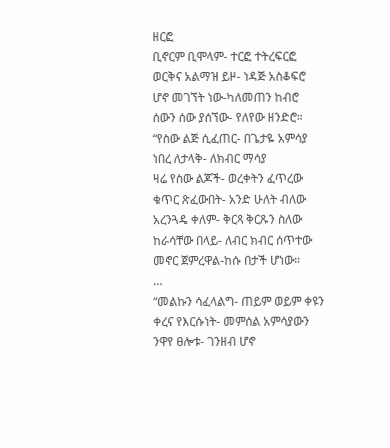ዘርፎ
ቢኖርም ቢሞላም- ተርፎ ተትረፍርፎ
ወርቅና አልማዝ ይዞ- ነዳጅ አስቆፍሮ
ሆኖ መገኘት ነው-ካለመጠን ከብሮ
ሰውን ሰው ያሰኘው- የለየው ዘንድሮ።
“የስው ልጅ ሲፈጠር- በጌታዬ አምሳያ
ነበረ ለታላቅ- ለክብር ማሳያ
ዛሬ የስው ልጆች- ወረቀትን ፈጥረው
ቁጥር ጽፈውበት- አንድ ሁለት ብለው
አረንጓዴ ቀለም- ቅርጻ ቅርጹን ስለው
ከራሳቸው በላይ- ለብር ክብር ሰጥተው
መኖር ጀምረዋል-ከሱ በታች ሆነው።
…
“መልኩን ሳፈላልግ- ጠይም ወይም ቀዩን
ቀረና የእርሱነት- መምሰል አምሳያውን
ንዋየ ፀሎቱ- ገንዘብ ሆኖ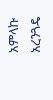አምላኩ
አረንጓዴ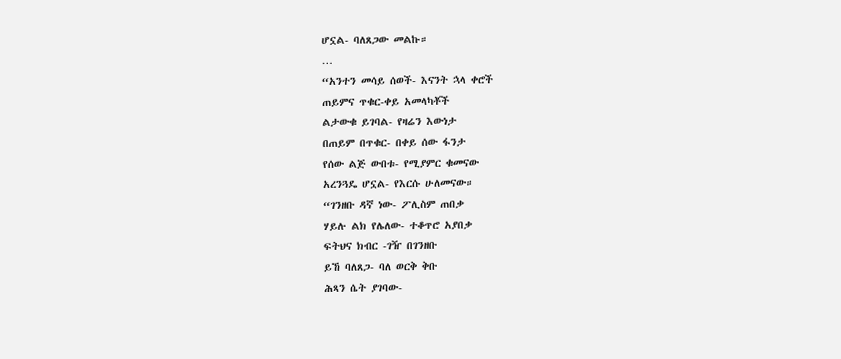ሆኗል- ባለጸጋው መልኩ።
…
“አንተን መሳይ ሰወች- እናንት ኋላ ቀሮች
ጠይምና ጥቁር-ቀይ አመላካቾች
ልታውቁ ይገባል- የዛሬን እውነታ
በጠይም በጥቁር- በቀይ ሰው ፋንታ
የሰው ልጅ ውበቱ- የሚያምር ቁመናው
አረንጓዴ ሆኗል- የእርሱ ሁለመናው።
“ገንዘቡ ዳኛ ነው- ፖሊስም ጠበቃ
ሃይሉ ልክ የሌለው- ተቆጥሮ አያበቃ
ፍትህና ክብር -ገዥ በገንዘቡ
ይኸ ባለጸጋ- ባለ ወርቅ ቅቡ
ሕጻን ሴት ያገባው-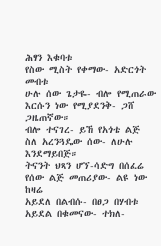ሕፃን እቁባቱ
የስው ሚስት የቀማው- አድርጎት መብቱ
ሁሉ ሰው ጌታዬ- ብሎ የሚጠራው
እርሱን ነው የሚያደንቅ- ጋሸ ጋዜጠኛው።
ብሎ ተናገረ- ይኸ የአጎቴ ልጅ
ስለ አረንጓዴው ሰው- ለሁሉ እንደማይበጅ።
ትናንት ህጻን ሆኘ-ሳድግ በሰፈሬ
የሰው ልጅ መጠሪያው- ልዩ ነው ከዛሬ
አይደለ በልብሱ- በፀጋ በሃብቱ
አይደል በቁመናው- ተክለ-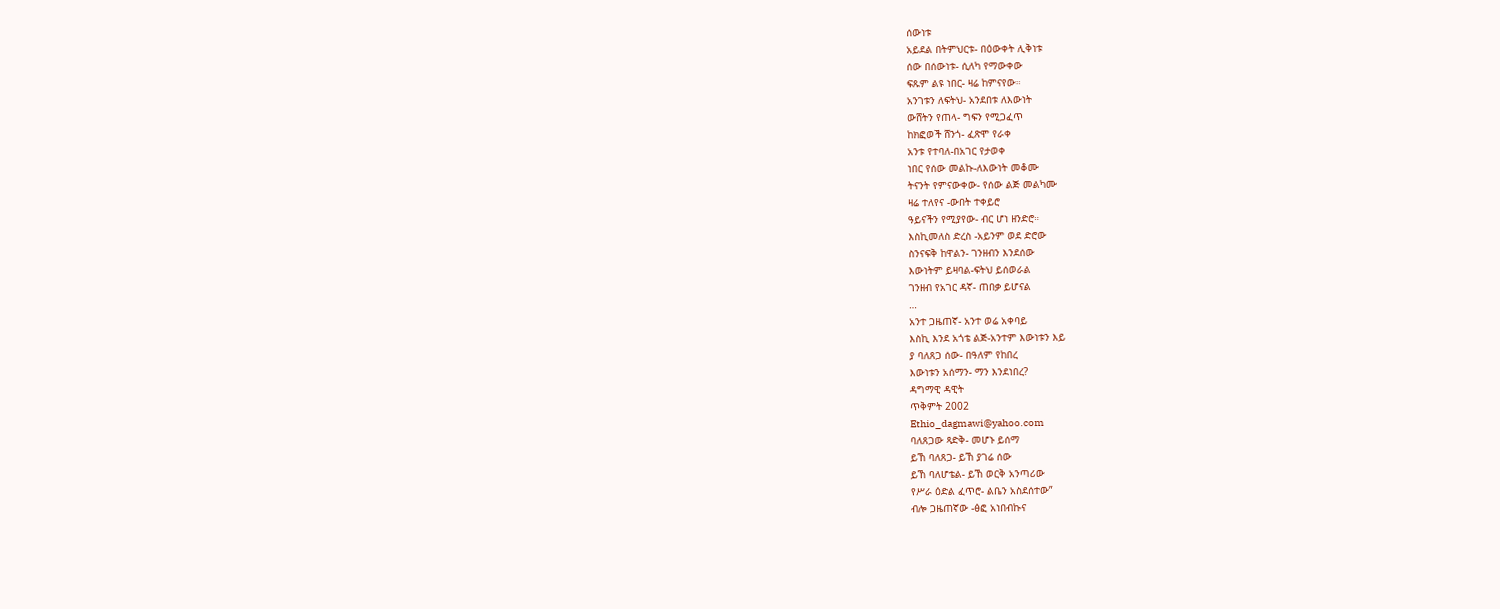ሰውነቱ
አይደል በትምህርቱ- በዕውቀት ሊቅነቱ
ሰው በሰውነቱ- ሲለካ የማውቀው
ፍጹም ልዩ ነበር- ዛሬ ከምናየው።
አንገቱን ለፍትህ- አንደበቱ ለእውነት
ውሸትን የጠላ- ግፍን የሚጋፈጥ
ከክፎወች ሸንጎ- ፈጽሞ የራቀ
አንቱ የተባለ-በአገር የታወቀ
ነበር የሰው መልኩ-ለእውነት መቆሙ
ትናንት የምናውቀው- የሰው ልጅ መልካሙ
ዛሬ ተለየና -ውበት ተቀይሮ
ዓይናችን የሚያየው- ብር ሆነ ዘንድሮ።
እስኪመለስ ድረስ -አይንም ወደ ድሮው
ስንናፍቅ ከዋልን- ገንዘብን እንደሰው
እውነትም ይዛባል-ፍትህ ይሰወራል
ገንዘብ የአገር ዳኛ- ጠበቃ ይሆናል
…
አንተ ጋዜጠኛ- አንተ ወሬ አቀባይ
እስኪ እንደ አጎቴ ልጅ-አንተም እውነቱን እይ
ያ ባለጸጋ ሰው- በዓለም የከበረ
እውነቱን አሰማን- ማን እንደነበረ?
ዳግማዊ ዳዊት
ጥቅምት 2002
Ethio_dagmawi@yahoo.com
ባለጸጋው ጻድቅ- መሆኑ ይሰማ
ይኸ ባለጸጋ- ይኸ ያገሬ ሰው
ይኸ ባለሆቴል- ይኸ ወርቅ አንጣሪው
የሥራ ዕድል ፈጥሮ- ልቤን አስደሰተው”
ብሎ ጋዜጠኛው -ፅፎ አነበብኩና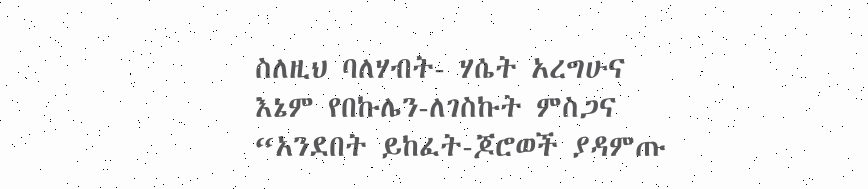ስለዚህ ባለሃብት- ሃሴት አረግሁና
እኔም የበኩሌን-ለገስኩት ምስጋና
“አንደበት ይከፈት-ጆሮወች ያዳምጡ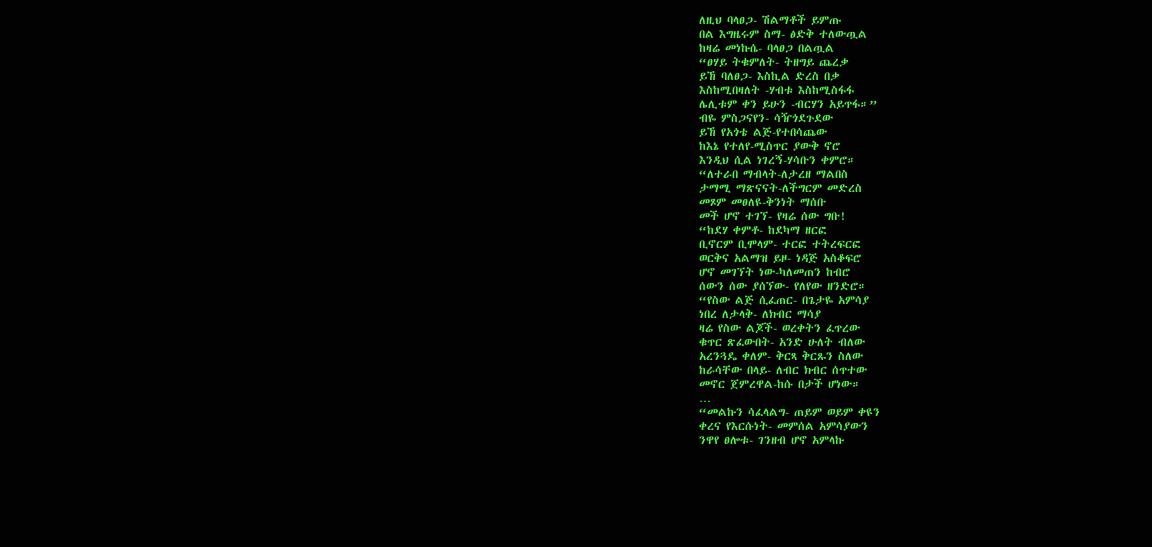ለዚህ ባላፀጋ- ሽልማቶች ይምጡ
በል እግዜሩም ስማ- ፅድቅ ተለውጧል
ከዛሬ መነኩሴ- ባላፀጋ በልጧል
“ፀሃይ ትቁምለት- ትዘግይ ጨረቃ
ይኸ ባለፀጋ- እስኪል ድረስ በቃ
እስከሚበዛለት -ሃብቱ እስከሚስፋፋ
ሌሊቱም ቀን ይሁን -ብርሃን አይጥፋ።”
ብዬ ምስጋናየን- ሳዥጎደጉደው
ይኸ የአጎቴ ልጅ-የተበሳጨው
ከእኔ የተለየ-ሚስጥር ያውቅ ኖሮ
እንዲህ ሲል ነገረኝ-ሃሳቡን ቀምሮ።
“ለተራበ ማብላት-ለታረዘ ማልበስ
ታማሚ ማጽናናት-ለችግርም መድረስ
መጾም መፀለዩ-ቅንነት ማሰቡ
መች ሆኖ ተገኘ- የዛሬ ሰው ግቡ!
“ከደሃ ቀምቶ- ከደካማ ዘርፎ
ቢኖርም ቢሞላም- ተርፎ ተትረፍርፎ
ወርቅና አልማዝ ይዞ- ነዳጅ አስቆፍሮ
ሆኖ መገኘት ነው-ካለመጠን ከብሮ
ሰውን ሰው ያሰኘው- የለየው ዘንድሮ።
“የስው ልጅ ሲፈጠር- በጌታዬ አምሳያ
ነበረ ለታላቅ- ለክብር ማሳያ
ዛሬ የስው ልጆች- ወረቀትን ፈጥረው
ቁጥር ጽፈውበት- አንድ ሁለት ብለው
አረንጓዴ ቀለም- ቅርጻ ቅርጹን ስለው
ከራሳቸው በላይ- ለብር ክብር ሰጥተው
መኖር ጀምረዋል-ከሱ በታች ሆነው።
…
“መልኩን ሳፈላልግ- ጠይም ወይም ቀዩን
ቀረና የእርሱነት- መምሰል አምሳያውን
ንዋየ ፀሎቱ- ገንዘብ ሆኖ አምላኩ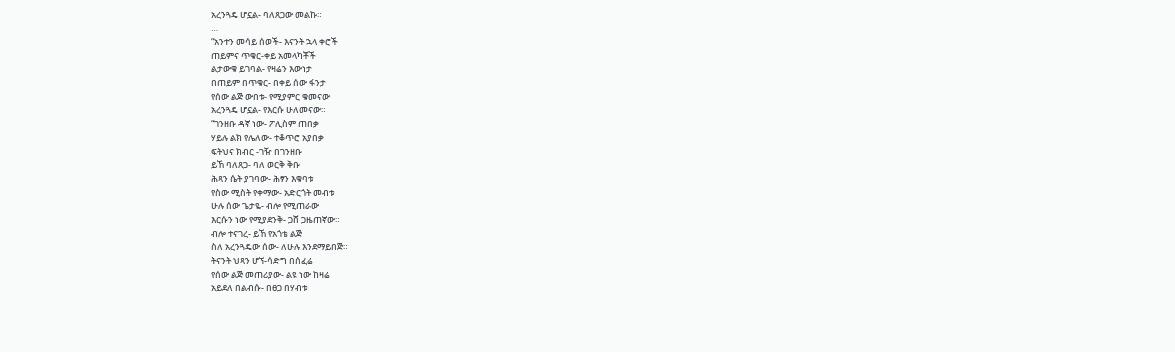አረንጓዴ ሆኗል- ባለጸጋው መልኩ።
…
“አንተን መሳይ ሰወች- እናንት ኋላ ቀሮች
ጠይምና ጥቁር-ቀይ አመላካቾች
ልታውቁ ይገባል- የዛሬን እውነታ
በጠይም በጥቁር- በቀይ ሰው ፋንታ
የሰው ልጅ ውበቱ- የሚያምር ቁመናው
አረንጓዴ ሆኗል- የእርሱ ሁለመናው።
“ገንዘቡ ዳኛ ነው- ፖሊስም ጠበቃ
ሃይሉ ልክ የሌለው- ተቆጥሮ አያበቃ
ፍትህና ክብር -ገዥ በገንዘቡ
ይኸ ባለጸጋ- ባለ ወርቅ ቅቡ
ሕጻን ሴት ያገባው- ሕፃን እቁባቱ
የስው ሚስት የቀማው- አድርጎት መብቱ
ሁሉ ሰው ጌታዬ- ብሎ የሚጠራው
እርሱን ነው የሚያደንቅ- ጋሸ ጋዜጠኛው።
ብሎ ተናገረ- ይኸ የአጎቴ ልጅ
ስለ አረንጓዴው ሰው- ለሁሉ እንደማይበጅ።
ትናንት ህጻን ሆኘ-ሳድግ በሰፈሬ
የሰው ልጅ መጠሪያው- ልዩ ነው ከዛሬ
አይደለ በልብሱ- በፀጋ በሃብቱ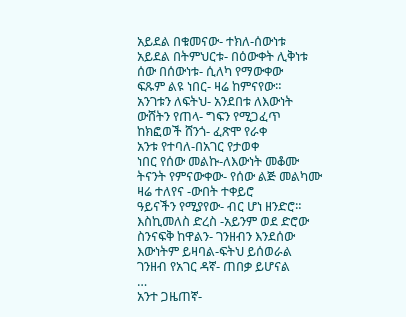አይደል በቁመናው- ተክለ-ሰውነቱ
አይደል በትምህርቱ- በዕውቀት ሊቅነቱ
ሰው በሰውነቱ- ሲለካ የማውቀው
ፍጹም ልዩ ነበር- ዛሬ ከምናየው።
አንገቱን ለፍትህ- አንደበቱ ለእውነት
ውሸትን የጠላ- ግፍን የሚጋፈጥ
ከክፎወች ሸንጎ- ፈጽሞ የራቀ
አንቱ የተባለ-በአገር የታወቀ
ነበር የሰው መልኩ-ለእውነት መቆሙ
ትናንት የምናውቀው- የሰው ልጅ መልካሙ
ዛሬ ተለየና -ውበት ተቀይሮ
ዓይናችን የሚያየው- ብር ሆነ ዘንድሮ።
እስኪመለስ ድረስ -አይንም ወደ ድሮው
ስንናፍቅ ከዋልን- ገንዘብን እንደሰው
እውነትም ይዛባል-ፍትህ ይሰወራል
ገንዘብ የአገር ዳኛ- ጠበቃ ይሆናል
…
አንተ ጋዜጠኛ-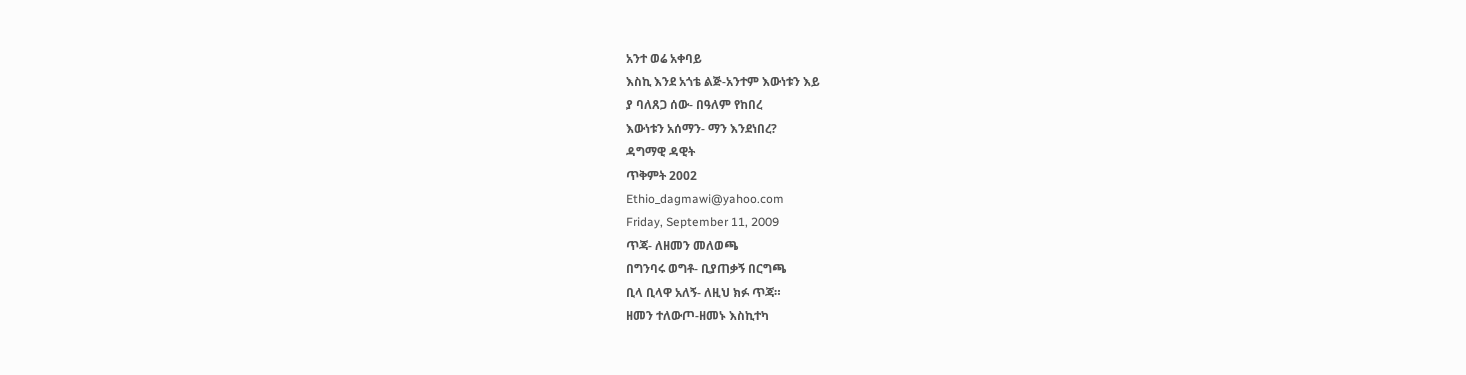አንተ ወሬ አቀባይ
እስኪ እንደ አጎቴ ልጅ-አንተም እውነቱን እይ
ያ ባለጸጋ ሰው- በዓለም የከበረ
እውነቱን አሰማን- ማን እንደነበረ?
ዳግማዊ ዳዊት
ጥቅምት 2002
Ethio_dagmawi@yahoo.com
Friday, September 11, 2009
ጥጃ- ለዘመን መለወጫ
በግንባሩ ወግቶ- ቢያጠቃኝ በርግጫ
ቢላ ቢላዋ አለኝ- ለዚህ ክፉ ጥጃ።
ዘመን ተለውጦ-ዘመኑ እስኪተካ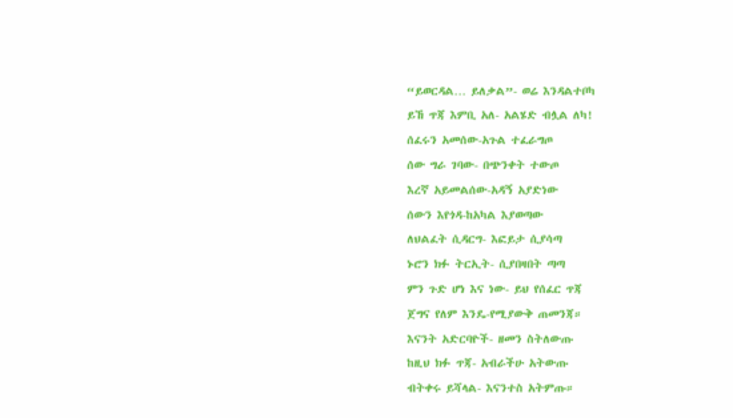“ይወርዳል… ይለቃል”- ወሬ እንዳልተቦካ
ይኸ ጥጃ እምቢ አለ- አልሄድ ብሏል ለካ!
ሰፈሩን አመሰው-አጉል ተፈራግጦ
ሰው ግራ ገባው- በጭንቀት ተውጦ
እረኛ አይመልሰው-አዳኝ አያድነው
ሰውን እየጎዳ-ከአካል እያወጣው
ለህልፈት ሲዳርግ- እፎይታ ሲያሳጣ
ኑሮን ክፉ ትርኢት- ሲያበዛበት ጣጣ
ምን ጉድ ሆነ እና ነው- ይህ የሰፈር ጥጃ
ጀግና የለም እንዴ-የሚያውቅ ጠመንጃ።
እናንት አድርባዮች- ዘመን ስትለውጡ
ከዚህ ክፉ ጥጃ- አብራችሁ አትውጡ
ብትቀሩ ይሻላል- እናንተስ አትምጡ።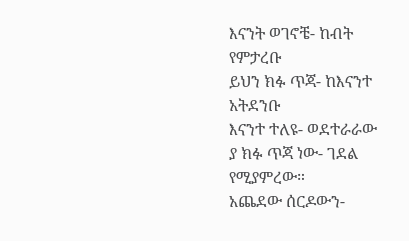እናንት ወገኖቼ- ከብት የምታረቡ
ይህን ክፉ ጥጃ- ከእናንተ አትደንቡ
እናንተ ተለዩ- ወደተራራው
ያ ክፉ ጥጃ ነው- ገደል የሚያምረው።
አጨደው ሰርዶውን-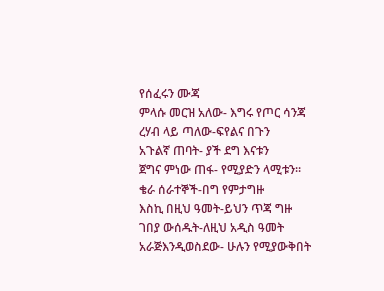የሰፈሩን ሙጃ
ምላሱ መርዝ አለው- እግሩ የጦር ሳንጃ
ረሃብ ላይ ጣለው-ፍየልና በጉን
አጉልኛ ጠባት- ያች ደግ እናቱን
ጀግና ምነው ጠፋ- የሚያድን ላሚቱን።
ቄራ ሰራተኞች-በግ የምታግዙ
እስኪ በዚህ ዓመት-ይህን ጥጃ ግዙ
ገበያ ውሰዱት-ለዚህ አዲስ ዓመት
አራጅእንዲወስደው- ሁሉን የሚያውቅበት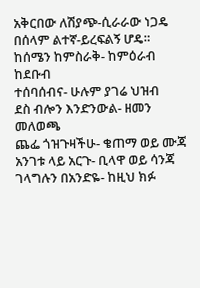አቅርበው ለሽያጭ-ሲራራው ነጋዴ
በሰላም ልተኛ-ይረፍልኝ ሆዴ።
ከሰሜን ከምስራቅ- ከምዕራብ ከደቡብ
ተሰባሰብና- ሁሉም ያገሬ ህዝብ
ደስ ብሎን እንድንውል- ዘመን መለወጫ
ጨፌ ጎዝጉዛችሁ- ቄጠማ ወይ ሙጃ
አንገቱ ላይ አርጉ- ቢላዋ ወይ ሳንጃ
ገላግሉን በአንድዬ- ከዚህ ክፉ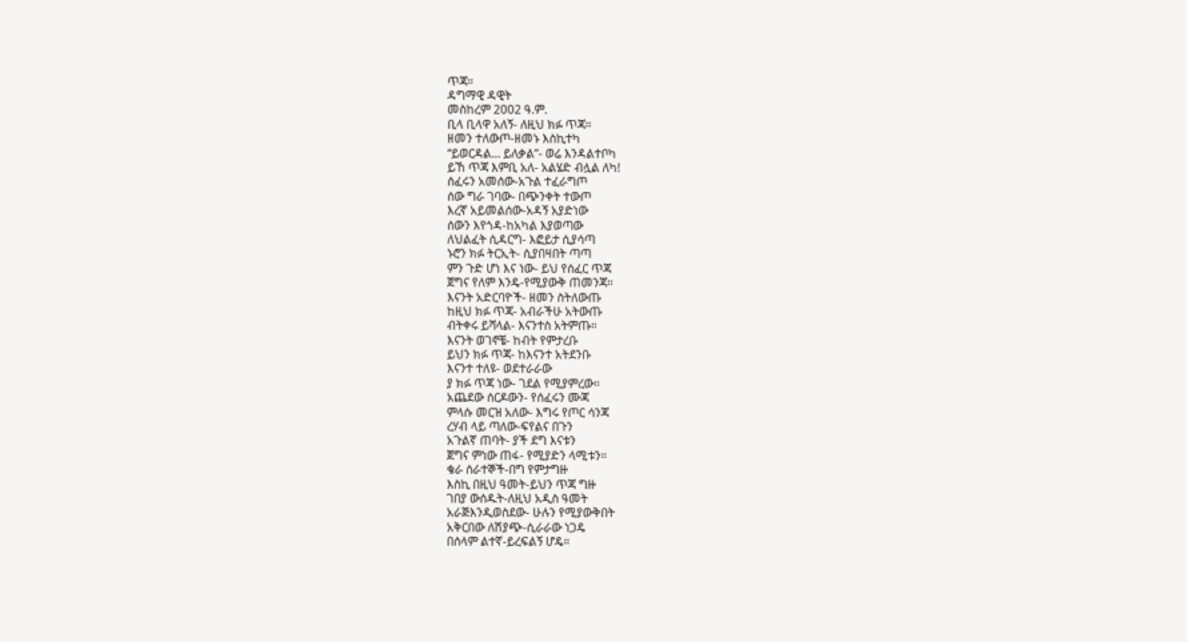ጥጃ።
ዳግማዊ ዳዊት
መስከረም 2002 ዓ.ም.
ቢላ ቢላዋ አለኝ- ለዚህ ክፉ ጥጃ።
ዘመን ተለውጦ-ዘመኑ እስኪተካ
“ይወርዳል… ይለቃል”- ወሬ እንዳልተቦካ
ይኸ ጥጃ እምቢ አለ- አልሄድ ብሏል ለካ!
ሰፈሩን አመሰው-አጉል ተፈራግጦ
ሰው ግራ ገባው- በጭንቀት ተውጦ
እረኛ አይመልሰው-አዳኝ አያድነው
ሰውን እየጎዳ-ከአካል እያወጣው
ለህልፈት ሲዳርግ- እፎይታ ሲያሳጣ
ኑሮን ክፉ ትርኢት- ሲያበዛበት ጣጣ
ምን ጉድ ሆነ እና ነው- ይህ የሰፈር ጥጃ
ጀግና የለም እንዴ-የሚያውቅ ጠመንጃ።
እናንት አድርባዮች- ዘመን ስትለውጡ
ከዚህ ክፉ ጥጃ- አብራችሁ አትውጡ
ብትቀሩ ይሻላል- እናንተስ አትምጡ።
እናንት ወገኖቼ- ከብት የምታረቡ
ይህን ክፉ ጥጃ- ከእናንተ አትደንቡ
እናንተ ተለዩ- ወደተራራው
ያ ክፉ ጥጃ ነው- ገደል የሚያምረው።
አጨደው ሰርዶውን- የሰፈሩን ሙጃ
ምላሱ መርዝ አለው- እግሩ የጦር ሳንጃ
ረሃብ ላይ ጣለው-ፍየልና በጉን
አጉልኛ ጠባት- ያች ደግ እናቱን
ጀግና ምነው ጠፋ- የሚያድን ላሚቱን።
ቄራ ሰራተኞች-በግ የምታግዙ
እስኪ በዚህ ዓመት-ይህን ጥጃ ግዙ
ገበያ ውሰዱት-ለዚህ አዲስ ዓመት
አራጅእንዲወስደው- ሁሉን የሚያውቅበት
አቅርበው ለሽያጭ-ሲራራው ነጋዴ
በሰላም ልተኛ-ይረፍልኝ ሆዴ።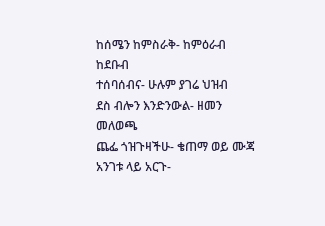ከሰሜን ከምስራቅ- ከምዕራብ ከደቡብ
ተሰባሰብና- ሁሉም ያገሬ ህዝብ
ደስ ብሎን እንድንውል- ዘመን መለወጫ
ጨፌ ጎዝጉዛችሁ- ቄጠማ ወይ ሙጃ
አንገቱ ላይ አርጉ-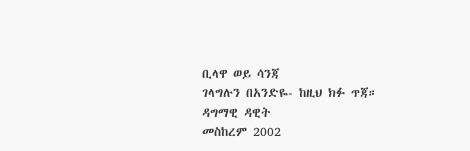ቢላዋ ወይ ሳንጃ
ገላግሉን በአንድዬ- ከዚህ ክፉ ጥጃ።
ዳግማዊ ዳዊት
መስከረም 2002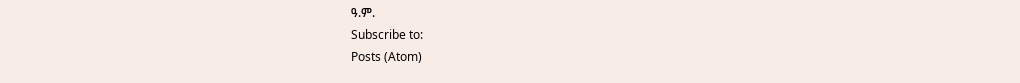ዓ.ም.
Subscribe to:
Posts (Atom)